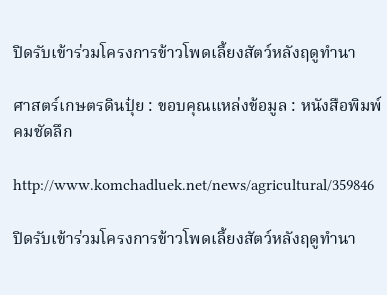ปิดรับเข้าร่วมโครงการข้าวโพดเลี้ยงสัตว์หลังฤดูทำนา

ศาสตร์เกษตรดินปุ๋ย : ขอบคุณแหล่งข้อมูล : หนังสือพิมพ์คมชัดลึก

http://www.komchadluek.net/news/agricultural/359846

ปิดรับเข้าร่วมโครงการข้าวโพดเลี้ยงสัตว์หลังฤดูทำนา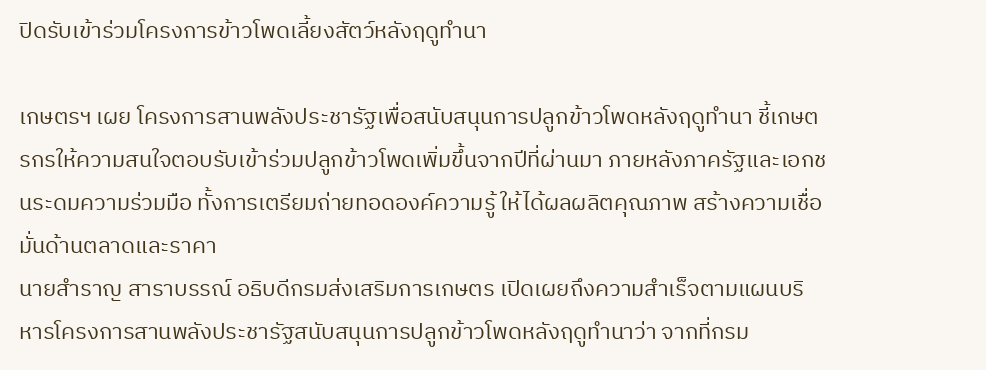ปิดรับเข้าร่วมโครงการข้าวโพดเลี้ยงสัตว์หลังฤดูทำนา

เกษตรฯ เผย โครงการสานพลังประชารัฐเพื่อสนับสนุนการปลูกข้าวโพดหลังฤดูทำนา ชี้เกษตรกรให้ความสนใจตอบรับเข้าร่วมปลูกข้าวโพดเพิ่มขึ้นจากปีที่ผ่านมา ภายหลังภาครัฐและเอกชนระดมความร่วมมือ ทั้งการเตรียมถ่ายทอดองค์ความรู้ ให้ได้ผลผลิตคุณภาพ สร้างความเชื่อมั่นด้านตลาดและราคา
นายสำราญ สาราบรรณ์ อธิบดีกรมส่งเสริมการเกษตร เปิดเผยถึงความสำเร็จตามแผนบริหารโครงการสานพลังประชารัฐสนับสนุนการปลูกข้าวโพดหลังฤดูทำนาว่า จากที่กรม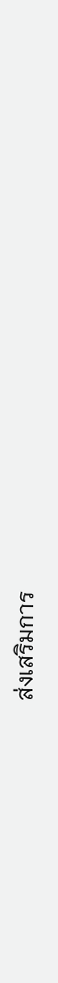ส่งเสริมการ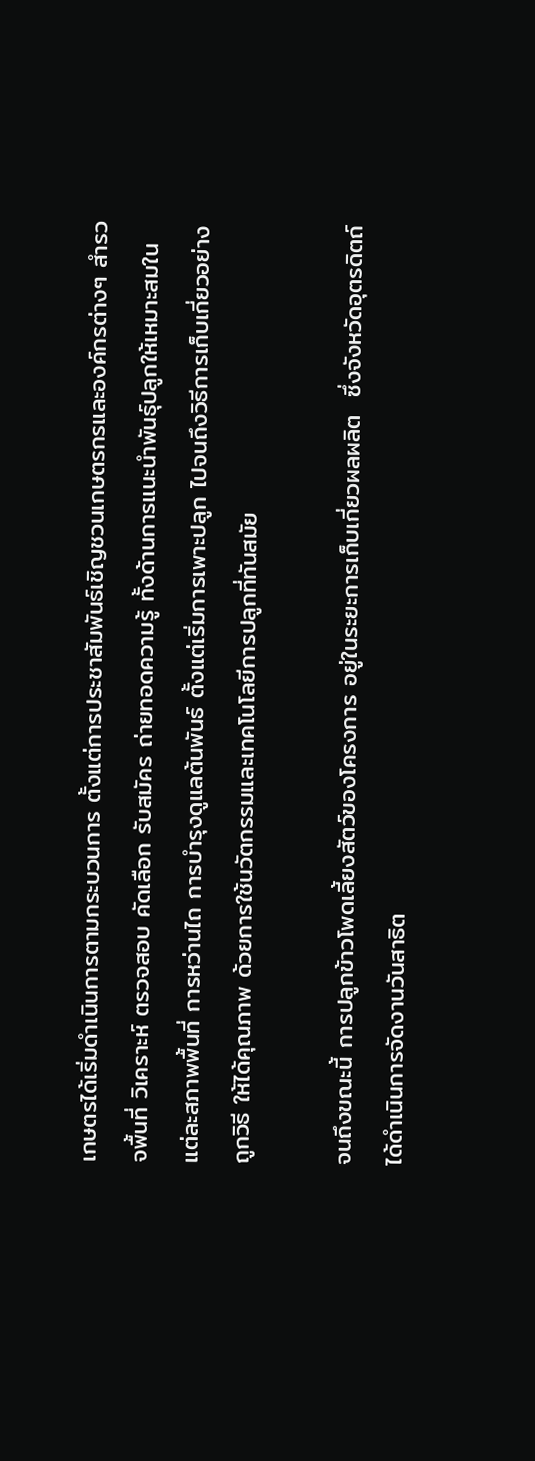เกษตรได้เริ่มดำเนินการตามกระบวนการ ตั้งแต่การประชาสัมพันธ์เชิญชวนเกษตรกรและองค์กรต่างๆ สำรวจพื้นที่ วิเคราะห์ ตรวจสอบ คัดเลือก รับสมัคร ถ่ายทอดความรู้ ทั้งด้านการแนะนำพันธุ์ปลูกให้เหมาะสมในแต่ละสภาพพื้นที่ การหว่านไถ การบำรุงดูแลต้นพันธ์ ตั้งแต่เริ่มการเพาะปลูก ไปจนถึงวิธีการเก็บเกี่ยวอย่างถูกวิธี ให้ได้คุณภาพ ด้วยการใช้นวัตกรรมและเทคโนโลยีการปลูกที่ทันสมัย

จนถึงขณะนี้ การปลูกข้าวโพดเลี้ยงสัตว์ของโครงการ อยู่ในระยะการเก็บเกี่ยวผลผลิต  ซึ่งจังหวัดอุตรดิตถ์ ได้ดำเนินการจัดงานวันสาธิต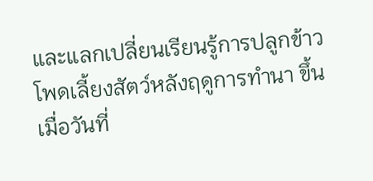และแลกเปลี่ยนเรียนรู้การปลูกข้าวโพดเลี้ยงสัตว์หลังฤดูการทำนา ขึ้นเมื่อวันที่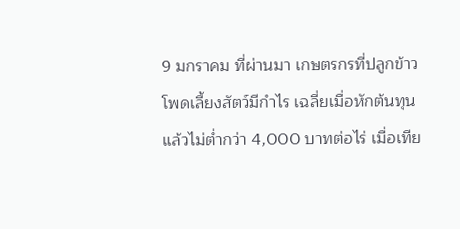9 มกราคม ที่ผ่านมา เกษตรกรที่ปลูกข้าวโพดเลี้ยงสัตว์มีกำไร เฉลี่ยเมื่อหักต้นทุนแล้วไม่ต่ำกว่า 4,000 บาทต่อไร่ เมื่อเทีย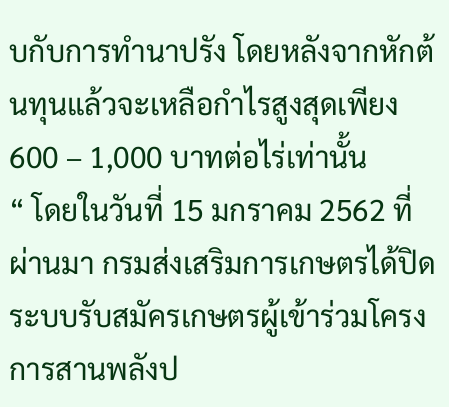บกับการทำนาปรัง โดยหลังจากหักต้นทุนแล้วจะเหลือกำไรสูงสุดเพียง 600 – 1,000 บาทต่อไร่เท่านั้น
“ โดยในวันที่ 15 มกราคม 2562 ที่ผ่านมา กรมส่งเสริมการเกษตรได้ปิดระบบรับสมัครเกษตรผู้เข้าร่วมโครงการสานพลังป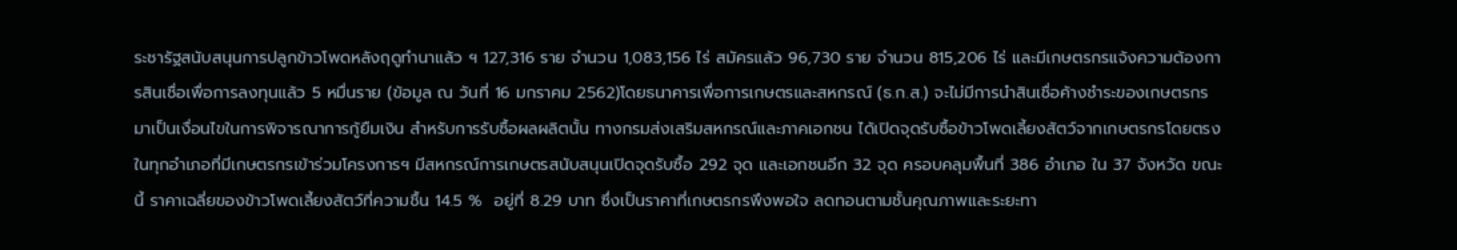ระชารัฐสนับสนุนการปลูกข้าวโพดหลังฤดูทำนาแล้ว ฯ 127,316 ราย จำนวน 1,083,156 ไร่ สมัครแล้ว 96,730 ราย จำนวน 815,206 ไร่ และมีเกษตรกรแจ้งความต้องการสินเชื่อเพื่อการลงทุนแล้ว 5 หมื่นราย (ข้อมูล ณ วันที่ 16 มกราคม 2562)โดยธนาคารเพื่อการเกษตรและสหกรณ์ (ธ.ก.ส.) จะไม่มีการนำสินเชื่อค้างชำระของเกษตรกรมาเป็นเงื่อนไขในการพิจารณาการกู้ยืมเงิน สำหรับการรับซื้อผลผลิตนั้น ทางกรมส่งเสริมสหกรณ์และภาคเอกชน ได้เปิดจุดรับซื้อข้าวโพดเลี้ยงสัตว์จากเกษตรกรโดยตรงในทุกอำเภอที่มีเกษตรกรเข้าร่วมโครงการฯ มีสหกรณ์การเกษตรสนับสนุนเปิดจุดรับซื้อ 292 จุด และเอกชนอีก 32 จุด ครอบคลุมพื้นที่ 386 อำเภอ ใน 37 จังหวัด ขณะนี้ ราคาเฉลี่ยของข้าวโพดเลี้ยงสัตว์ที่ความชื้น 14.5 %  อยู่ที่ 8.29 บาท ซึ่งเป็นราคาที่เกษตรกรพึงพอใจ ลดทอนตามชั้นคุณภาพและระยะทา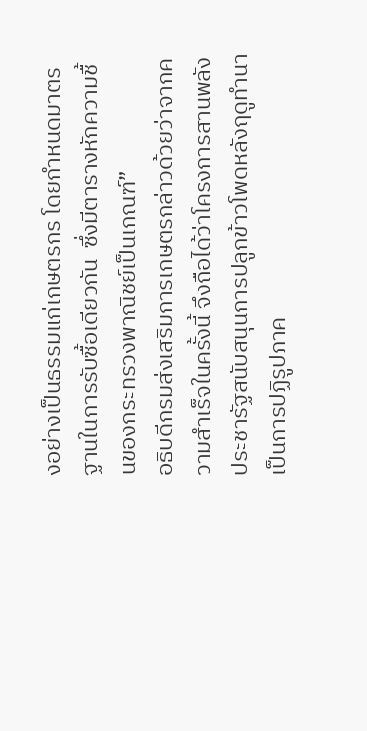งอย่างเป็นธรรมแก่เกษตรกร โดยกำหนดมาตรฐานในการรับซื้อเดียวกัน  ซึ่งมีตารางหักความชื้นของกระทรวงพาณิชย์เป็นเกณฑ์”
อธิบดีกรมส่งเสริมการเกษตรกล่าวด้วยว่าจากความสำเร็จในครั้งนี้ จึงถือได้ว่าโครงการสานพลังประชารัฐสนับสนุนการปลูกข้าวโพดหลังฤดูทำนา เป็นการปฏิรูปภาค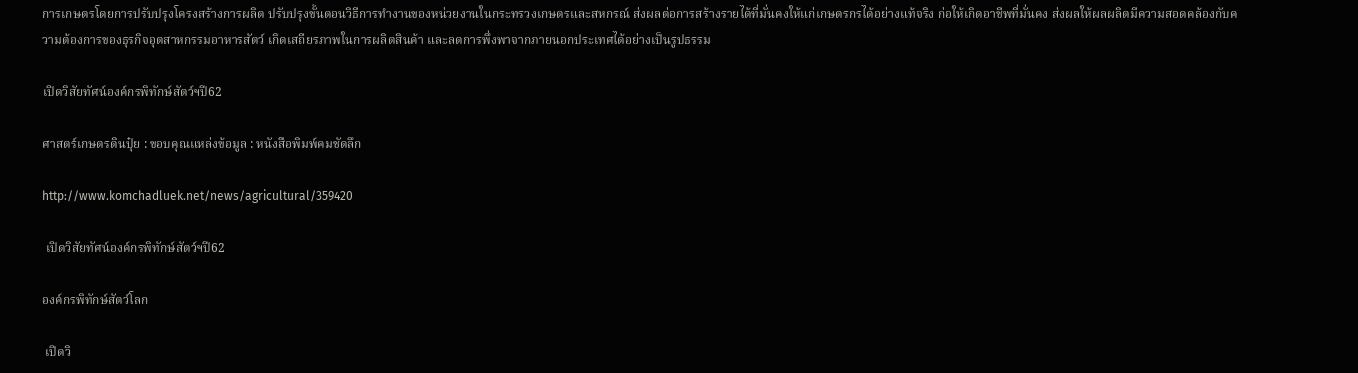การเกษตรโดยการปรับปรุงโครงสร้างการผลิต ปรับปรุงขั้นตอนวิธีการทำงานของหน่วยงานในกระทรวงเกษตรและสหกรณ์ ส่งผลต่อการสร้างรายได้ที่มั่นคงให้แก่เกษตรกรได้อย่างแท้จริง ก่อให้เกิดอาชีพที่มั่นคง ส่งผลให้ผลผลิตมีความสอดคล้องกับความต้องการของธุรกิจอุตสาหกรรมอาหารสัตว์ เกิดเสถียรภาพในการผลิตสินค้า และลดการพึ่งพาจากภายนอกประเทศได้อย่างเป็นรูปธรรม

เปิดวิสัยทัศน์องค์กรพิทักษ์สัตว์ฯปี62

ศาสตร์เกษตรดินปุ๋ย : ขอบคุณแหล่งข้อมูล : หนังสือพิมพ์คมชัดลึก

http://www.komchadluek.net/news/agricultural/359420

 เปิดวิสัยทัศน์องค์กรพิทักษ์สัตว์ฯปี62

องค์กรพิทักษ์สัตว์โลก

 เปิดวิ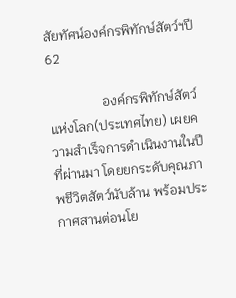สัยทัศน์องค์กรพิทักษ์สัตว์ฯปี62

                องค์กรพิทักษ์สัตว์แห่งโลก(ประเทศไทย) เผยความสำเร็จการดำเนินงานในปีที่ผ่านมา โดยยกระดับคุณภาพชีวิตสัตว์นับล้าน พร้อมประกาศสานต่อนโย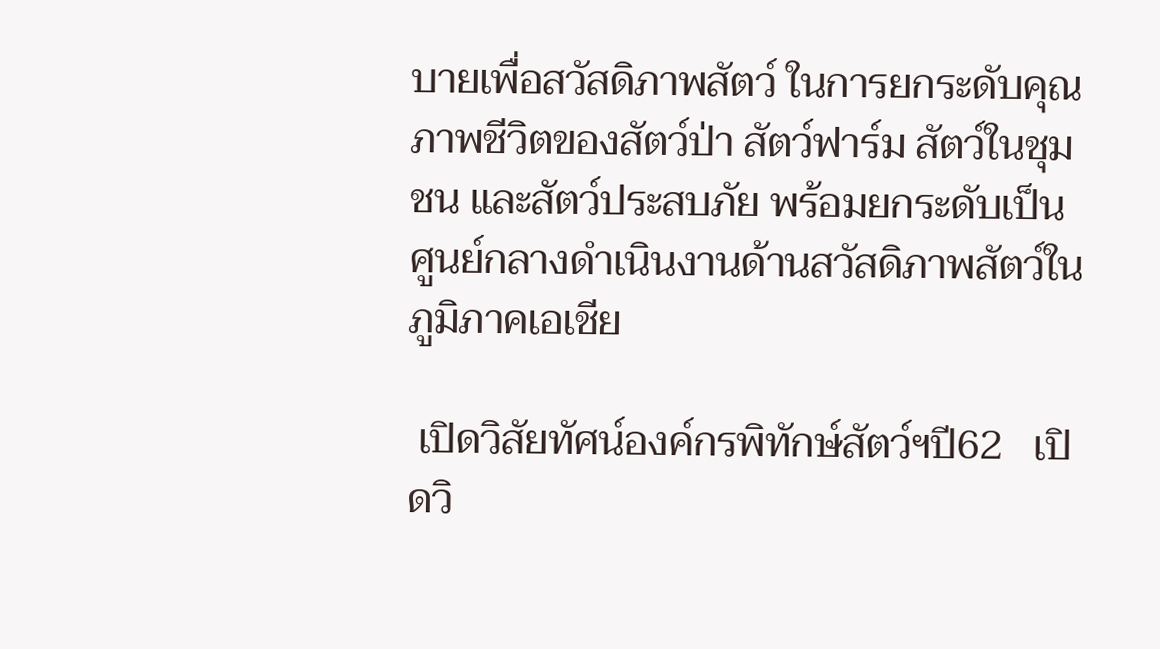บายเพื่อสวัสดิภาพสัตว์ ในการยกระดับคุณภาพชีวิตของสัตว์ป่า สัตว์ฟาร์ม สัตว์ในชุมชน และสัตว์ประสบภัย พร้อมยกระดับเป็นศูนย์กลางดำเนินงานด้านสวัสดิภาพสัตว์ในภูมิภาคเอเชีย

 เปิดวิสัยทัศน์องค์กรพิทักษ์สัตว์ฯปี62   เปิดวิ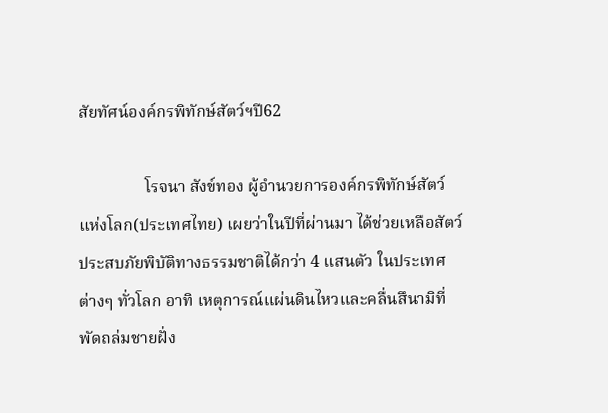สัยทัศน์องค์กรพิทักษ์สัตว์ฯปี62

                โรจนา สังข์ทอง ผู้อำนวยการองค์กรพิทักษ์สัตว์แห่งโลก(ประเทศไทย) เผยว่าในปีที่ผ่านมา ได้ช่วยเหลือสัตว์ประสบภัยพิบัติทางธรรมชาติได้กว่า 4 แสนตัว ในประเทศต่างๆ ทั่วโลก อาทิ เหตุการณ์แผ่นดินไหวและคลื่นสึนามิที่พัดถล่มชายฝั่ง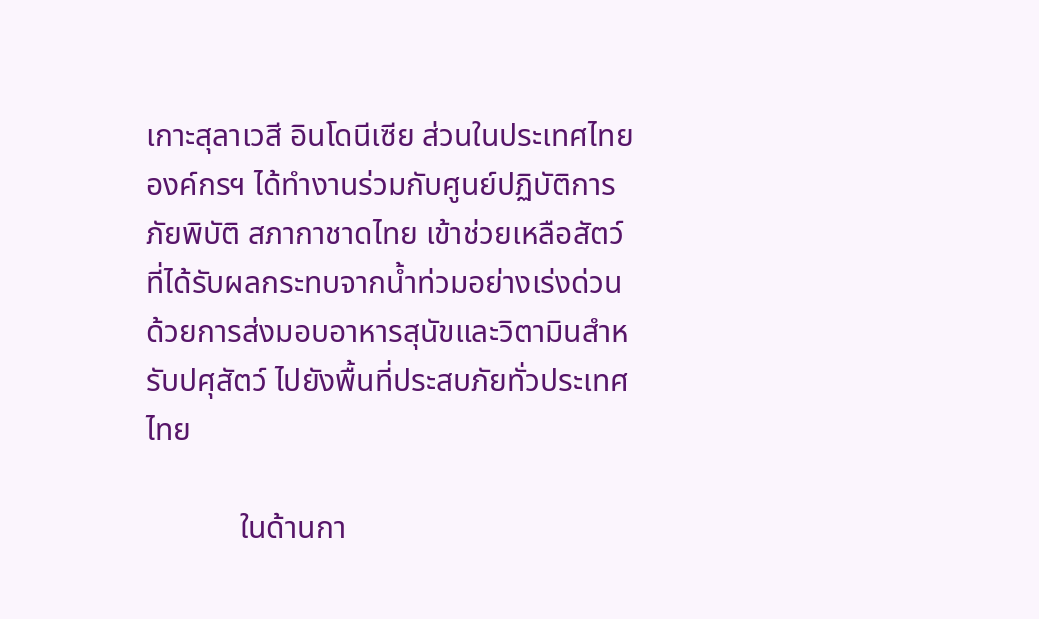เกาะสุลาเวสี อินโดนีเซีย ส่วนในประเทศไทย องค์กรฯ ได้ทำงานร่วมกับศูนย์ปฏิบัติการภัยพิบัติ สภากาชาดไทย เข้าช่วยเหลือสัตว์ที่ได้รับผลกระทบจากน้ำท่วมอย่างเร่งด่วน ด้วยการส่งมอบอาหารสุนัขและวิตามินสำหรับปศุสัตว์ ไปยังพื้นที่ประสบภัยทั่วประเทศไทย

            ในด้านกา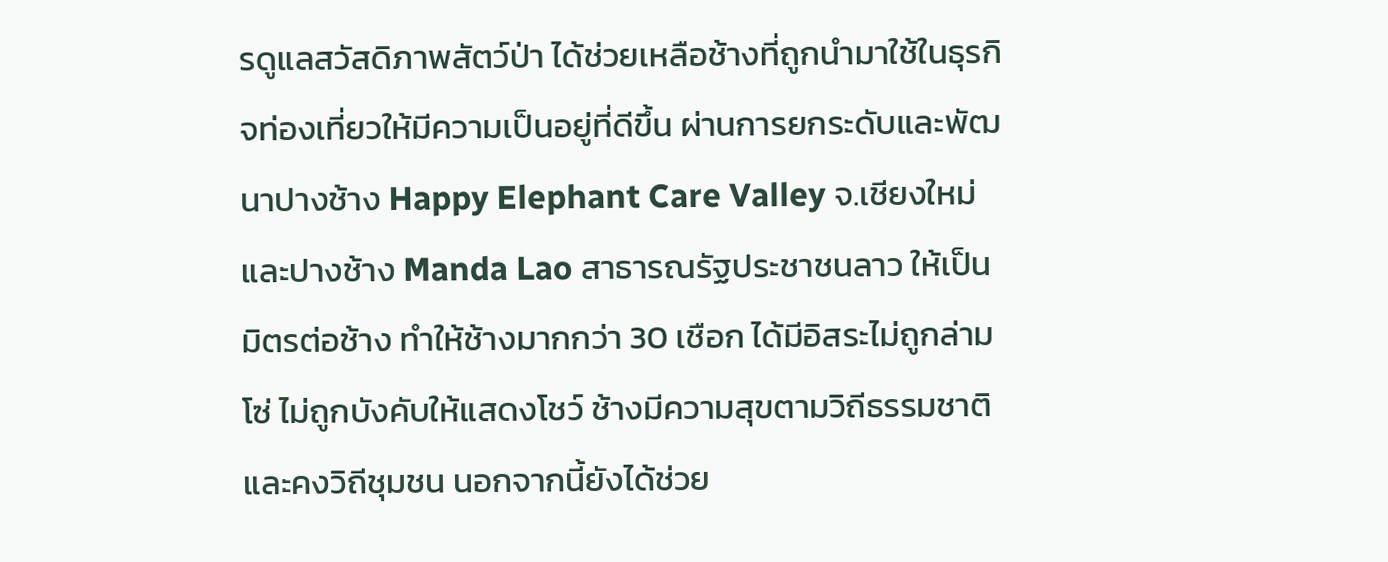รดูแลสวัสดิภาพสัตว์ป่า ได้ช่วยเหลือช้างที่ถูกนำมาใช้ในธุรกิจท่องเที่ยวให้มีความเป็นอยู่ที่ดีขึ้น ผ่านการยกระดับและพัฒนาปางช้าง Happy Elephant Care Valley จ.เชียงใหม่ และปางช้าง Manda Lao สาธารณรัฐประชาชนลาว ให้เป็นมิตรต่อช้าง ทำให้ช้างมากกว่า 30 เชือก ได้มีอิสระไม่ถูกล่ามโซ่ ไม่ถูกบังคับให้แสดงโชว์ ช้างมีความสุขตามวิถีธรรมชาติ และคงวิถีชุมชน นอกจากนี้ยังได้ช่วย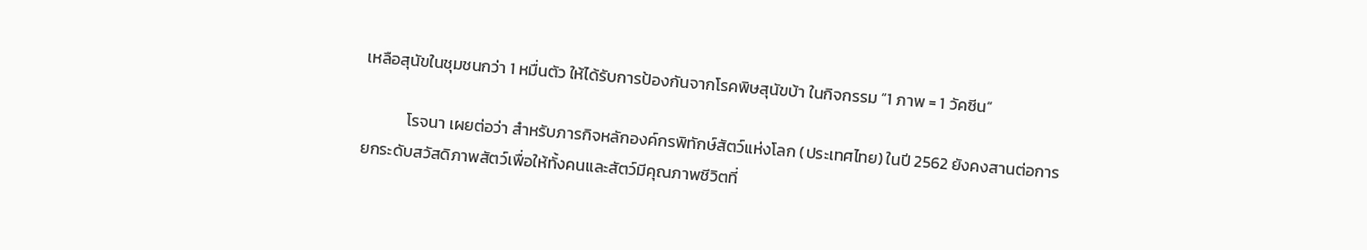เหลือสุนัขในชุมชนกว่า 1 หมื่นตัว ให้ได้รับการป้องกันจากโรคพิษสุนัขบ้า ในกิจกรรม “1 ภาพ = 1 วัคซีน”

            โรจนา เผยต่อว่า สำหรับภารกิจหลักองค์กรพิทักษ์สัตว์แห่งโลก (ประเทศไทย) ในปี 2562 ยังคงสานต่อการยกระดับสวัสดิภาพสัตว์เพื่อให้ทั้งคนและสัตว์มีคุณภาพชีวิตที่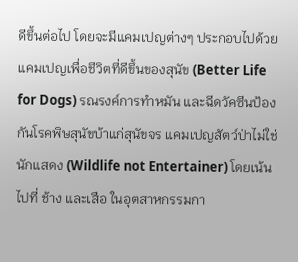ดีขึ้นต่อไป โดยจะมีแคมเปญต่างๆ ประกอบไปด้วย แคมเปญเพื่อชีวิตที่ดีขึ้นของสุนัข (Better Life for Dogs) รณรงค์การทำหมัน และฉีดวัคซีนป้องกันโรคพิษสุนัขบ้าแก่สุนัขจร แคมเปญสัตว์ป่าไม่ใช่นักแสดง (Wildlife not Entertainer) โดยเน้นไปที่ ช้าง และเสือ ในอุตสาหกรรมกา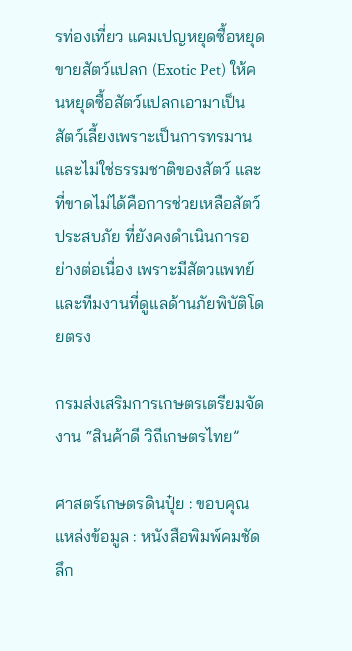รท่องเที่ยว แคมเปญหยุดซื้อหยุดขายสัตว์แปลก (Exotic Pet) ให้คนหยุดซื้อสัตว์แปลกเอามาเป็นสัตว์เลี้ยงเพราะเป็นการทรมานและไม่ใช่ธรรมชาติของสัตว์ และที่ขาดไม่ได้คือการช่วยเหลือสัตว์ประสบภัย ที่ยังคงดำเนินการอย่างต่อเนื่อง เพราะมีสัตวแพทย์และทีมงานที่ดูแลด้านภัยพิบัติโดยตรง

กรมส่งเสริมการเกษตรเตรียมจัดงาน “สินค้าดี วิถีเกษตรไทย”

ศาสตร์เกษตรดินปุ๋ย : ขอบคุณแหล่งข้อมูล : หนังสือพิมพ์คมชัดลึก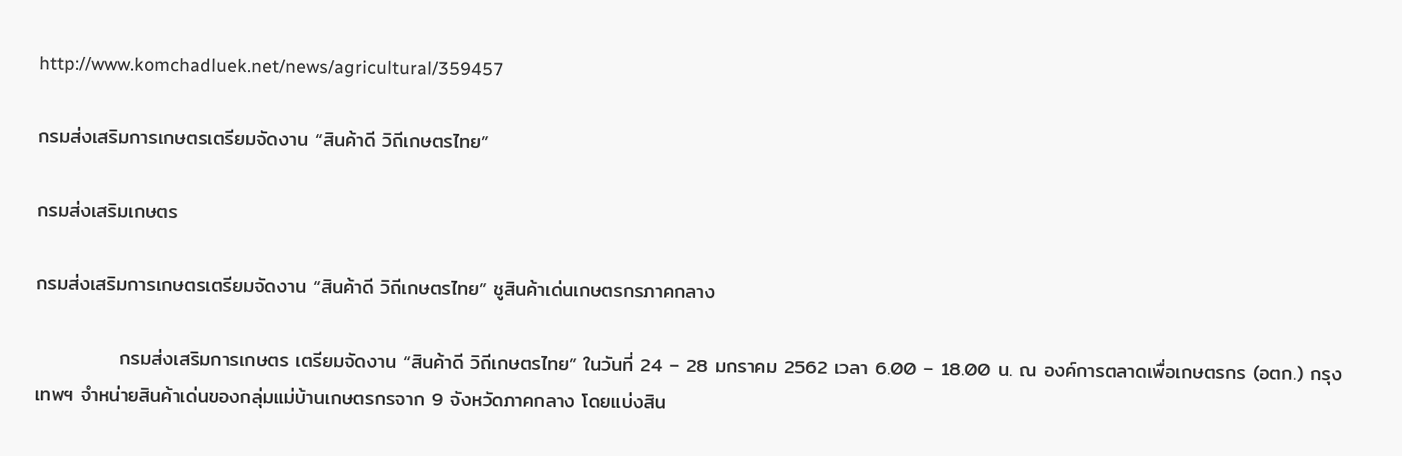http://www.komchadluek.net/news/agricultural/359457

กรมส่งเสริมการเกษตรเตรียมจัดงาน “สินค้าดี วิถีเกษตรไทย”

กรมส่งเสริมเกษตร

กรมส่งเสริมการเกษตรเตรียมจัดงาน “สินค้าดี วิถีเกษตรไทย” ชูสินค้าเด่นเกษตรกรภาคกลาง

            กรมส่งเสริมการเกษตร เตรียมจัดงาน “สินค้าดี วิถีเกษตรไทย” ในวันที่ 24 – 28 มกราคม 2562 เวลา 6.00 – 18.00 น. ณ องค์การตลาดเพื่อเกษตรกร (อตก.) กรุงเทพฯ จำหน่ายสินค้าเด่นของกลุ่มแม่บ้านเกษตรกรจาก 9 จังหวัดภาคกลาง โดยแบ่งสิน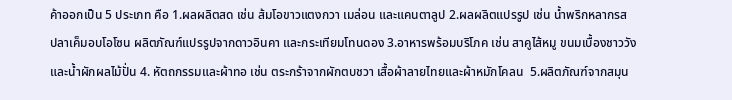ค้าออกเป็น 5 ประเภท คือ 1.ผลผลิตสด เช่น ส้มโอขาวแตงกวา เมล่อน และแคนตาลูป 2.ผลผลิตแปรรูป เช่น น้ำพริกหลากรส ปลาเค็มอบโอโซน ผลิตภัณฑ์แปรรูปจากดาวอินคา และกระเทียมโทนดอง 3.อาหารพร้อมบริโภค เช่น สาคูไส้หมู ขนมเบื้องชาววัง และน้ำผักผลไม้ปั่น 4. หัตถกรรมและผ้าทอ เช่น ตระกร้าจากผักตบชวา เสื้อผ้าลายไทยและผ้าหมักโคลน  5.ผลิตภัณฑ์จากสมุน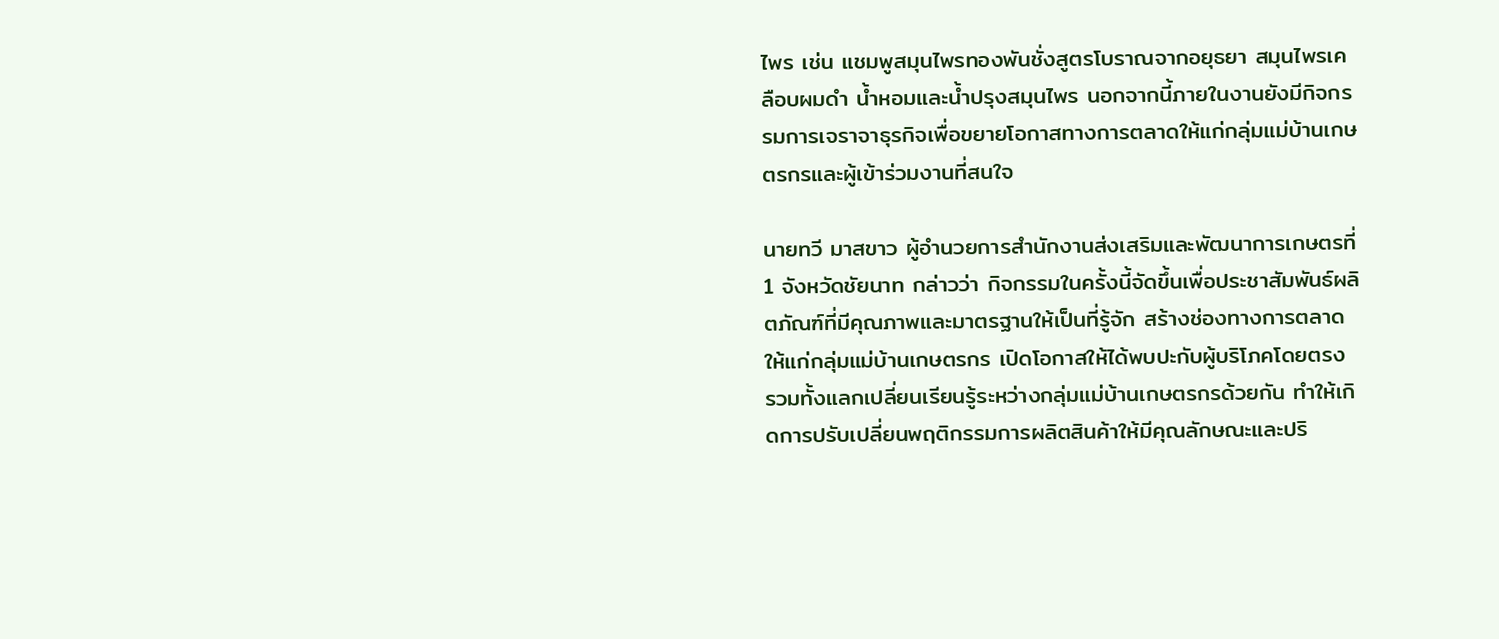ไพร เช่น แชมพูสมุนไพรทองพันชั่งสูตรโบราณจากอยุธยา สมุนไพรเคลือบผมดำ น้ำหอมและน้ำปรุงสมุนไพร นอกจากนี้ภายในงานยังมีกิจกรรมการเจราจาธุรกิจเพื่อขยายโอกาสทางการตลาดให้แก่กลุ่มแม่บ้านเกษตรกรและผู้เข้าร่วมงานที่สนใจ

นายทวี มาสขาว ผู้อำนวยการสำนักงานส่งเสริมและพัฒนาการเกษตรที่ 1 จังหวัดชัยนาท กล่าวว่า กิจกรรมในครั้งนี้จัดขึ้นเพื่อประชาสัมพันธ์ผลิตภัณฑ์ที่มีคุณภาพและมาตรฐานให้เป็นที่รู้จัก สร้างช่องทางการตลาดให้แก่กลุ่มแม่บ้านเกษตรกร เปิดโอกาสให้ได้พบปะกับผู้บริโภคโดยตรง รวมทั้งแลกเปลี่ยนเรียนรู้ระหว่างกลุ่มแม่บ้านเกษตรกรด้วยกัน ทำให้เกิดการปรับเปลี่ยนพฤติกรรมการผลิตสินค้าให้มีคุณลักษณะและปริ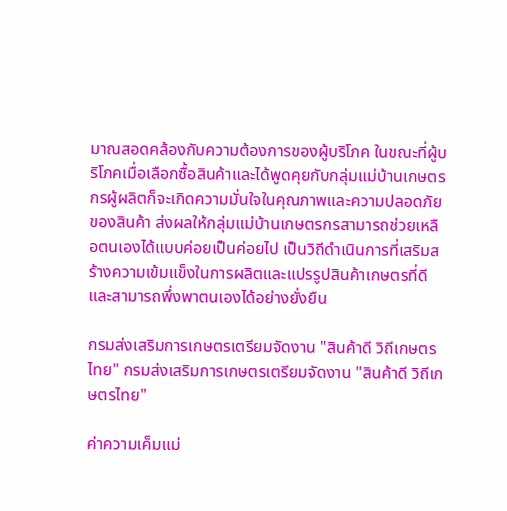มาณสอดคล้องกับความต้องการของผู้บริโภค ในขณะที่ผู้บริโภคเมื่อเลือกซื้อสินค้าและได้พูดคุยกับกลุ่มแม่บ้านเกษตรกรผู้ผลิตก็จะเกิดความมั่นใจในคุณภาพและความปลอดภัยของสินค้า ส่งผลให้กลุ่มแม่บ้านเกษตรกรสามารถช่วยเหลือตนเองได้แบบค่อยเป็นค่อยไป เป็นวิถีดำเนินการที่เสริมสร้างความเข้มแข็งในการผลิตและแปรรูปสินค้าเกษตรที่ดี และสามารถพึ่งพาตนเองได้อย่างยั่งยืน

กรมส่งเสริมการเกษตรเตรียมจัดงาน "สินค้าดี วิถีเกษตรไทย" กรมส่งเสริมการเกษตรเตรียมจัดงาน "สินค้าดี วิถีเกษตรไทย"

ค่าความเค็มแม่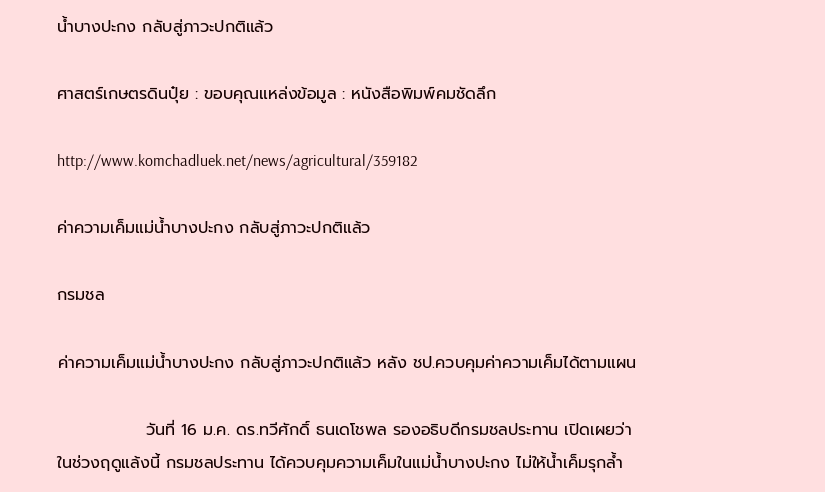น้ำบางปะกง กลับสู่ภาวะปกติแล้ว

ศาสตร์เกษตรดินปุ๋ย : ขอบคุณแหล่งข้อมูล : หนังสือพิมพ์คมชัดลึก

http://www.komchadluek.net/news/agricultural/359182

ค่าความเค็มแม่น้ำบางปะกง กลับสู่ภาวะปกติแล้ว

กรมชล

ค่าความเค็มแม่น้ำบางปะกง กลับสู่ภาวะปกติแล้ว หลัง ชป.ควบคุมค่าความเค็มได้ตามแผน

               วันที่ 16 ม.ค. ดร.ทวีศักดิ์ ธนเดโชพล รองอธิบดีกรมชลประทาน เปิดเผยว่า ในช่วงฤดูแล้งนี้ กรมชลประทาน ได้ควบคุมความเค็มในแม่น้ำบางปะกง ไม่ให้น้ำเค็มรุกล้ำ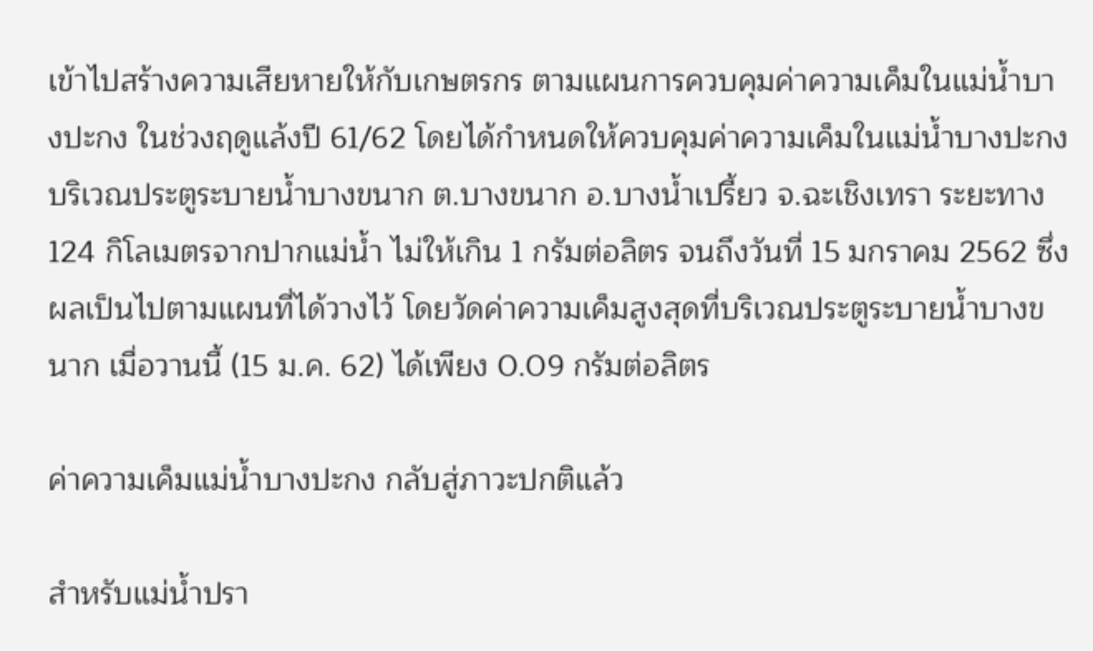เข้าไปสร้างความเสียหายให้กับเกษตรกร ตามแผนการควบคุมค่าความเค็มในแม่น้ำบางปะกง ในช่วงฤดูแล้งปี 61/62 โดยได้กำหนดให้ควบคุมค่าความเค็มในแม่น้ำบางปะกง บริเวณประตูระบายน้ำบางขนาก ต.บางขนาก อ.บางน้ำเปรี้ยว จ.ฉะเชิงเทรา ระยะทาง 124 กิโลเมตรจากปากแม่น้ำ ไม่ให้เกิน 1 กรัมต่อลิตร จนถึงวันที่ 15 มกราคม 2562 ซึ่งผลเป็นไปตามแผนที่ได้วางไว้ โดยวัดค่าความเค็มสูงสุดที่บริเวณประตูระบายน้ำบางขนาก เมื่อวานนี้ (15 ม.ค. 62) ได้เพียง 0.09 กรัมต่อลิตร

ค่าความเค็มแม่น้ำบางปะกง กลับสู่ภาวะปกติแล้ว

สำหรับแม่น้ำปรา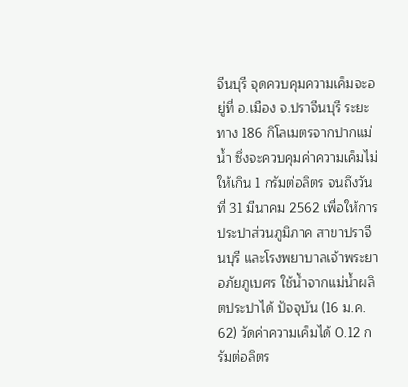จีนบุรี จุดควบคุมความเค็มจะอยู่ที่ อ.เมือง จ.ปราจีนบุรี ระยะทาง 186 กิโลเมตรจากปากแม่น้ำ ซึ่งจะควบคุมค่าความเค็มไม่ให้เกิน 1 กรัมต่อลิตร จนถึงวันที่ 31 มีนาคม 2562 เพื่อให้การประปาส่วนภูมิภาค สาขาปราจีนบุรี และโรงพยาบาลเจ้าพระยาอภัยภูเบศร ใช้น้ำจากแม่น้ำผลิตประปาได้ ปัจจุบัน (16 ม.ค. 62) วัดค่าความเค็มได้ 0.12 กรัมต่อลิตร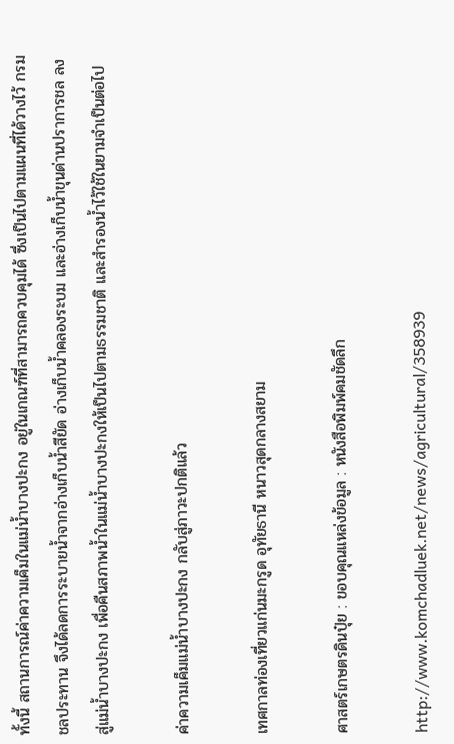ทั้งนี้ สถานการณ์ค่าความเค็มในแม่น้ำบางปะกง อยู่ในเกณฑ์ที่สามารถควบคุมได้ ซึ่งเป็นไปตามแผนที่ได้วางไว้ กรมชลประทาน จึงได้ลดการระบายน้ำจากอ่างเก็บน้ำสียัด อ่างเก็บน้ำคลองระบม และอ่างเก็บน้ำขุนด่านปราการชล ลงสู่แม่น้ำบางปะกง เพื่อคืนสภาพน้ำในแม่น้ำบางปะกงให้เป็นไปตามธรรมชาติ และสำรองน้ำไว้ใช้ในยามจำเป็นต่อไป

ค่าความเค็มแม่น้ำบางปะกง กลับสู่ภาวะปกติแล้ว

เทศกาลท่องเที่ยวแก่นมะกรูด อุทัยธานี หนาวสุดกลางสยาม

ศาสตร์เกษตรดินปุ๋ย : ขอบคุณแหล่งข้อมูล : หนังสือพิมพ์คมชัดลึก

http://www.komchadluek.net/news/agricultural/358939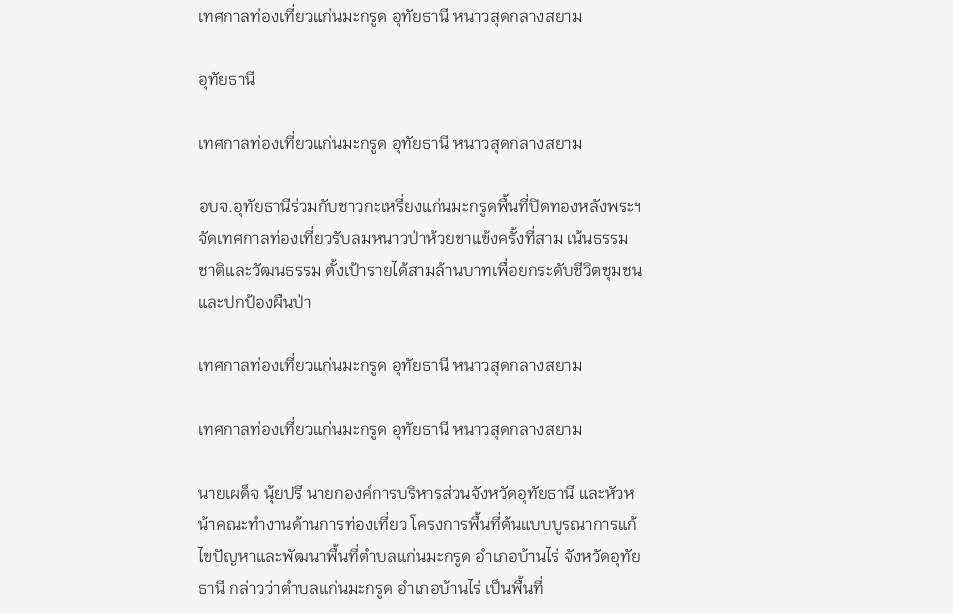เทศกาลท่องเที่ยวแก่นมะกรูด อุทัยธานี หนาวสุดกลางสยาม

อุทัยธานี

เทศกาลท่องเที่ยวแก่นมะกรูด อุทัยธานี หนาวสุดกลางสยาม

อบจ.อุทัยธานีร่วมกับชาวกะเหรี่ยงแก่นมะกรูดพื้นที่ปิดทองหลังพระฯ จัดเทศกาลท่องเที่ยวรับลมหนาวป่าห้วยขาแข้งครั้งที่สาม เน้นธรรมชาติและวัฒนธรรม ตั้งเป้ารายได้สามล้านบาทเพื่อยกระดับชีวิตชุมชนและปกป้องผืนป่า

เทศกาลท่องเที่ยวแก่นมะกรูด อุทัยธานี หนาวสุดกลางสยาม

เทศกาลท่องเที่ยวแก่นมะกรูด อุทัยธานี หนาวสุดกลางสยาม

นายเผด็จ นุ้ยปรี นายกองค์การบริหารส่วนจังหวัดอุทัยธานี และหัวหน้าคณะทำงานด้านการท่องเที่ยว โครงการพื้นที่ต้นแบบบูรณาการแก้ไขปัญหาและพัฒนาพื้นที่ตำบลแก่นมะกรูด อำเภอบ้านไร่ จังหวัดอุทัยธานี กล่าวว่าตำบลแก่นมะกรูด อำเภอบ้านไร่ เป็นพื้นที่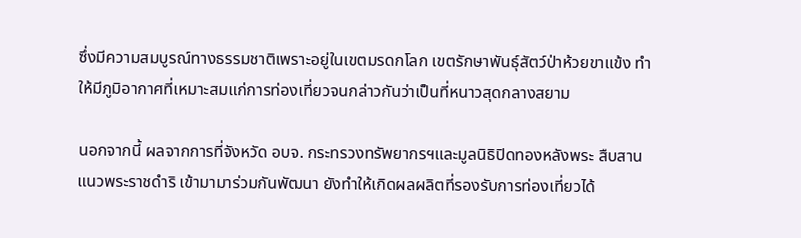ซึ่งมีความสมบูรณ์ทางธรรมชาติเพราะอยู่ในเขตมรดกโลก เขตรักษาพันธุ์สัตว์ป่าห้วยขาแข้ง ทำให้มีภูมิอากาศที่เหมาะสมแก่การท่องเที่ยวจนกล่าวกันว่าเป็นที่หนาวสุดกลางสยาม

นอกจากนี้ ผลจากการที่จังหวัด อบจ. กระทรวงทรัพยากรฯและมูลนิธิปิดทองหลังพระ สืบสานแนวพระราชดำริ เข้ามามาร่วมกันพัฒนา ยังทำให้เกิดผลผลิตที่รองรับการท่องเที่ยวได้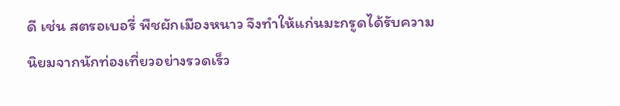ดี เช่น สตรอเบอรี่ พืชผักเมืองหนาว จึงทำให้แก่นมะกรูดได้รับความนิยมจากนักท่องเที่ยวอย่างรวดเร็ว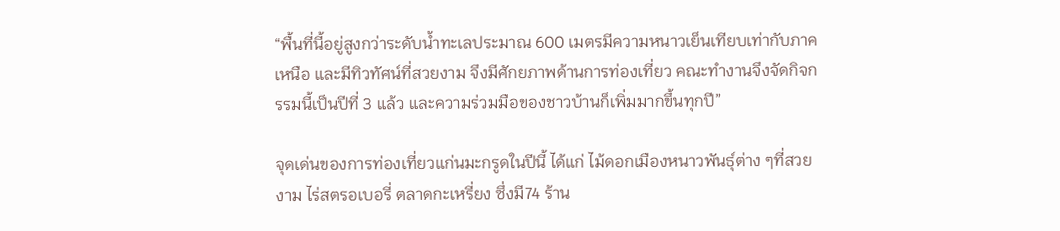“พื้นที่นี้อยู่สูงกว่าระดับน้ำทะเลประมาณ 600 เมตรมีความหนาวเย็นเทียบเท่ากับภาคเหนือ และมีทิวทัศน์ที่สวยงาม จึงมีศักยภาพด้านการท่องเที่ยว คณะทำงานจึงจัดกิจกรรมนี้เป็นปีที่ 3 แล้ว และความร่วมมือของชาวบ้านก็เพิ่มมากขึ้นทุกปี”

จุดเด่นของการท่องเที่ยวแก่นมะกรูดในปีนี้ ได้แก่ ไม้ดอกเมืองหนาวพันธุ์ต่าง ๆที่สวยงาม ไร่สตรอเบอรี่ ตลาดกะเหรี่ยง ซึ่งมี74 ร้าน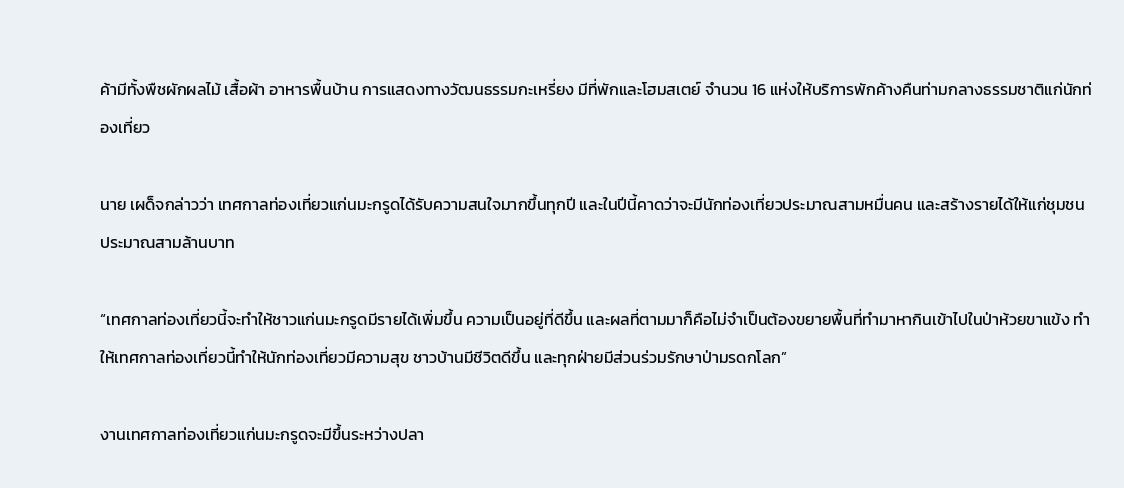ค้ามีทั้งพืชผักผลไม้ เสื้อผ้า อาหารพื้นบ้าน การแสดงทางวัฒนธรรมกะเหรี่ยง มีที่พักและโฮมสเตย์ จำนวน 16 แห่งให้บริการพักค้างคืนท่ามกลางธรรมชาติแก่นักท่องเที่ยว

นาย เผด็จกล่าวว่า เทศกาลท่องเที่ยวแก่นมะกรูดได้รับความสนใจมากขึ้นทุกปี และในปีนี้คาดว่าจะมีนักท่องเที่ยวประมาณสามหมื่นคน และสร้างรายได้ให้แก่ชุมชนประมาณสามล้านบาท

“เทศกาลท่องเที่ยวนี้จะทำให้ชาวแก่นมะกรูดมีรายได้เพิ่มขึ้น ความเป็นอยู่ที่ดีขึ้น และผลที่ตามมาก็คือไม่จำเป็นต้องขยายพื้นที่ทำมาหากินเข้าไปในป่าห้วยขาแข้ง ทำให้เทศกาลท่องเที่ยวนี้ทำให้นักท่องเที่ยวมีความสุข ชาวบ้านมีชีวิตดีขึ้น และทุกฝ่ายมีส่วนร่วมรักษาป่ามรดกโลก”

งานเทศกาลท่องเที่ยวแก่นมะกรูดจะมีขึ้นระหว่างปลา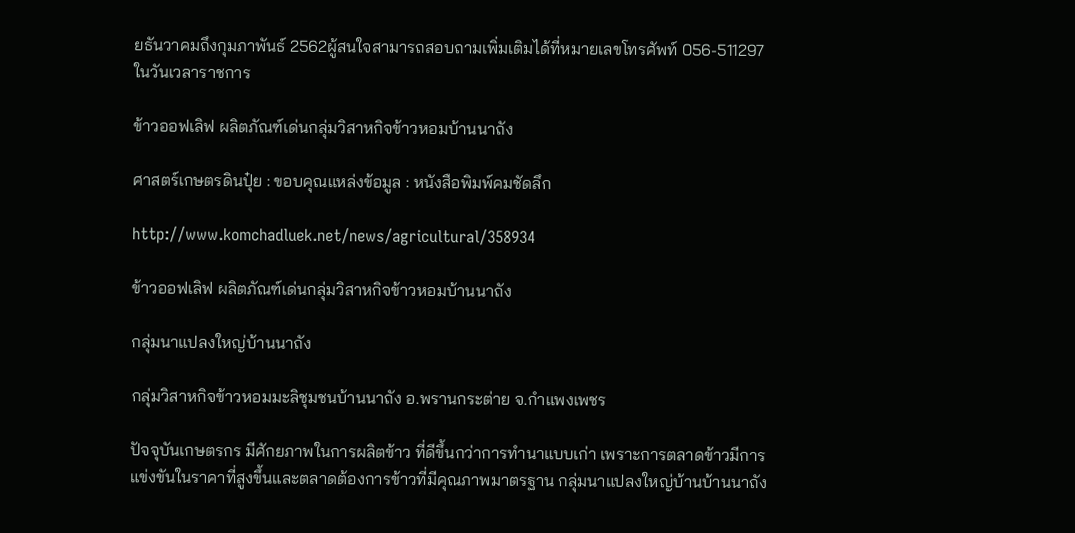ยธันวาคมถึงกุมภาพันธ์ 2562ผู้สนใจสามารถสอบถามเพิ่มเติมได้ที่หมายเลขโทรศัพท์ 056-511297 ในวันเวลาราชการ

ข้าวออฟเลิฟ ผลิตภัณฑ์เด่นกลุ่มวิสาหกิจข้าวหอมบ้านนาถัง

ศาสตร์เกษตรดินปุ๋ย : ขอบคุณแหล่งข้อมูล : หนังสือพิมพ์คมชัดลึก

http://www.komchadluek.net/news/agricultural/358934

ข้าวออฟเลิฟ ผลิตภัณฑ์เด่นกลุ่มวิสาหกิจข้าวหอมบ้านนาถัง

กลุ่มนาแปลงใหญ่บ้านนาถัง

กลุ่มวิสาหกิจข้าวหอมมะลิชุมชนบ้านนาถัง อ.พรานกระต่าย จ.กำแพงเพชร

ปัจจุบันเกษตรกร มีศักยภาพในการผลิตข้าว ที่ดีขึ้นกว่าการทำนาแบบเก่า เพราะการตลาดข้าวมีการแข่งขันในราคาที่สูงขึ้นและตลาดต้องการข้าวที่มีคุณภาพมาตรฐาน กลุ่มนาแปลงใหญ่บ้านบ้านนาถัง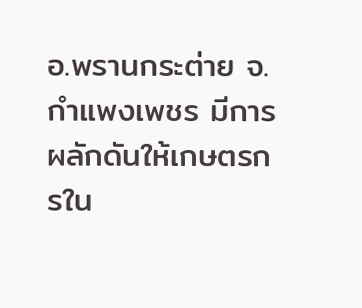อ.พรานกระต่าย จ.กำแพงเพชร มีการผลักดันให้เกษตรกรใน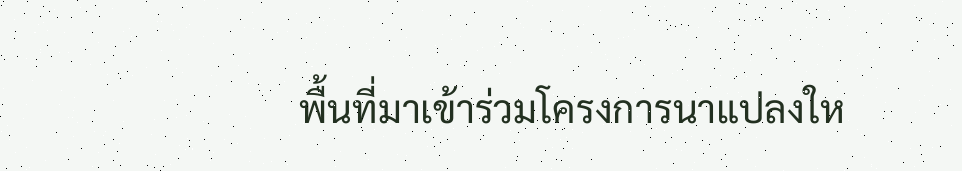พื้นที่มาเข้าร่วมโครงการนาแปลงให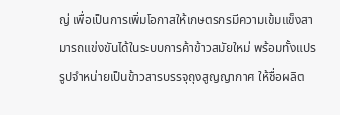ญ่ เพื่อเป็นการเพิ่มโอกาสให้เกษตรกรมีความเข้มแข็งสามารถแข่งขันได้ในระบบการค้าข้าวสมัยใหม่ พร้อมทั้งแปรรูปจำหน่ายเป็นข้าวสารบรรจุถุงสูญญากาศ ให้ชื่อผลิต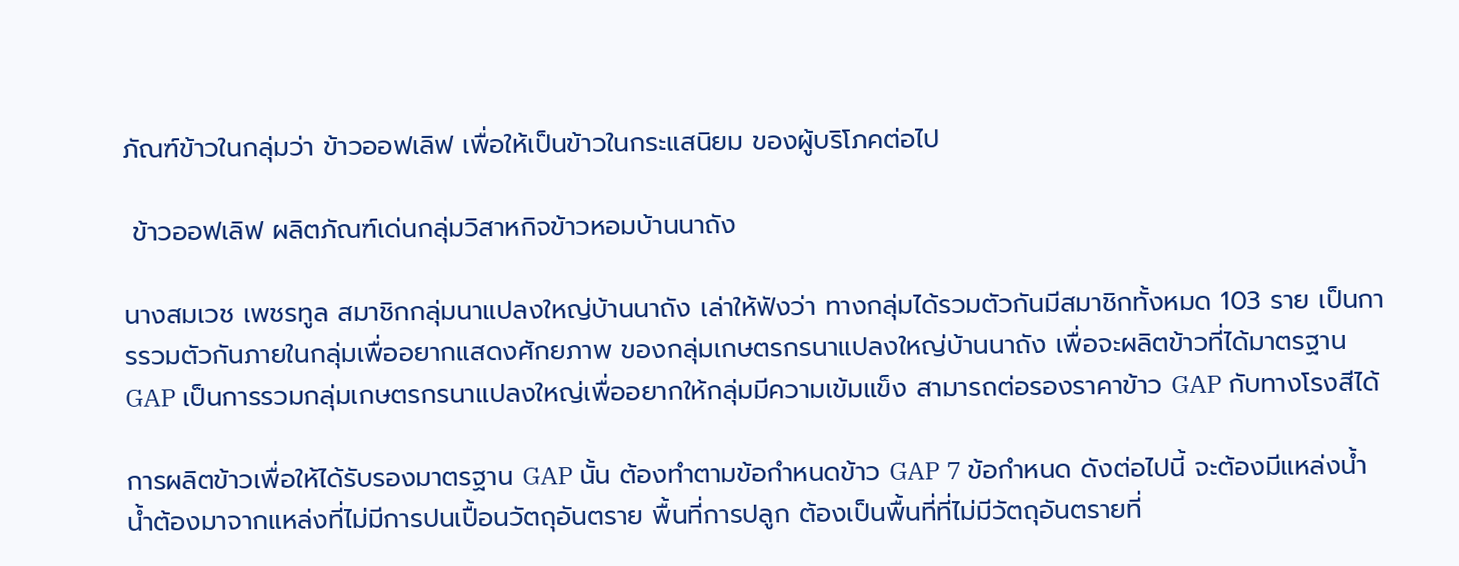ภัณฑ์ข้าวในกลุ่มว่า ข้าวออฟเลิฟ เพื่อให้เป็นข้าวในกระแสนิยม ของผู้บริโภคต่อไป

 ข้าวออฟเลิฟ ผลิตภัณฑ์เด่นกลุ่มวิสาหกิจข้าวหอมบ้านนาถัง

นางสมเวช เพชรทูล สมาชิกกลุ่มนาแปลงใหญ่บ้านนาถัง เล่าให้ฟังว่า ทางกลุ่มได้รวมตัวกันมีสมาชิกทั้งหมด 103 ราย เป็นการรวมตัวกันภายในกลุ่มเพื่ออยากแสดงศักยภาพ ของกลุ่มเกษตรกรนาแปลงใหญ่บ้านนาถัง เพื่อจะผลิตข้าวที่ได้มาตรฐาน GAP เป็นการรวมกลุ่มเกษตรกรนาแปลงใหญ่เพื่ออยากให้กลุ่มมีความเข้มแข็ง สามารถต่อรองราคาข้าว GAP กับทางโรงสีได้

การผลิตข้าวเพื่อให้ได้รับรองมาตรฐาน GAP นั้น ต้องทำตามข้อกำหนดข้าว GAP 7 ข้อกำหนด ดังต่อไปนี้ จะต้องมีแหล่งน้ำ น้ำต้องมาจากแหล่งที่ไม่มีการปนเปื้อนวัตถุอันตราย พื้นที่การปลูก ต้องเป็นพื้นที่ที่ไม่มีวัตถุอันตรายที่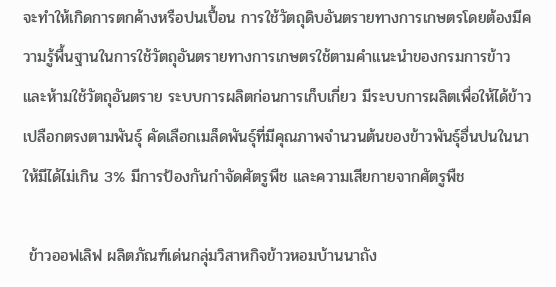จะทำให้เกิดการตกค้างหรือปนเปื้อน การใช้วัตถุดิบอันตรายทางการเกษตรโดยต้องมีความรู้พื้นฐานในการใช้วัตถุอันตรายทางการเกษตรใช้ตามคำแนะนำของกรมการข้าว และห้ามใช้วัตถุอันตราย ระบบการผลิตก่อนการเก็บเกี่ยว มีระบบการผลิตเพื่อให้ได้ข้าวเปลือกตรงตามพันธุ์ คัดเลือกเมล็ดพันธุ์ที่มีคุณภาพจำนวนต้นของข้าวพันธุ์อื่นปนในนา ให้มีได้ไม่เกิน 3% มีการป้องกันกำจัดศัตรูพืช และความเสียกายจากศัตรูพืช

 ข้าวออฟเลิฟ ผลิตภัณฑ์เด่นกลุ่มวิสาหกิจข้าวหอมบ้านนาถัง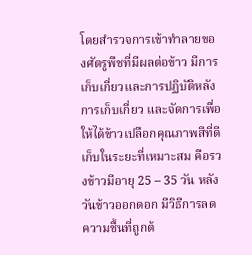โดยสำรวจการเข้าทำลายของศัตรูพืชที่มีผลต่อข้าว มีการเก็บเกี่ยวและการปฏิบัติหลังการเก็บเกี่ยว และจัดการเพื่อให้ได้ข้าวเปลือกคุณภาพสีที่ดีเก็บในระยะที่เหมาะสม คือรวงข้าวมีอายุ 25 – 35 วัน หลังวันข้าวออกดอก มีวิธีการลดความชื้นที่ถูกต้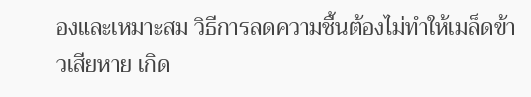องและเหมาะสม วิธีการลดความชื้นต้องไม่ทำให้เมล็ดข้าวเสียหาย เกิด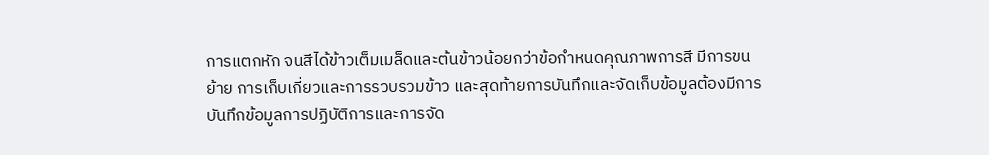การแตกหัก จนสีได้ข้าวเต็มเมล็ดและต้นข้าวน้อยกว่าข้อกำหนดคุณภาพการสี มีการขนย้าย การเก็บเกี่ยวและการรวบรวมข้าว และสุดท้ายการบันทึกและจัดเก็บข้อมูลต้องมีการบันทึกข้อมูลการปฏิบัติการและการจัด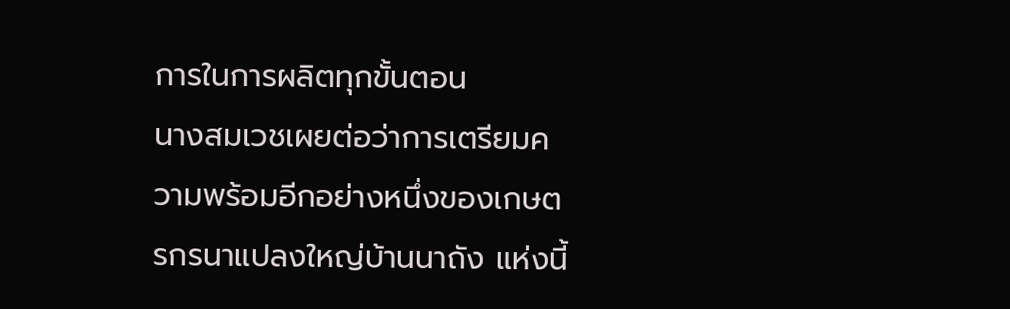การในการผลิตทุกขั้นตอน
นางสมเวชเผยต่อว่าการเตรียมความพร้อมอีกอย่างหนึ่งของเกษตรกรนาแปลงใหญ่บ้านนาถัง แห่งนี้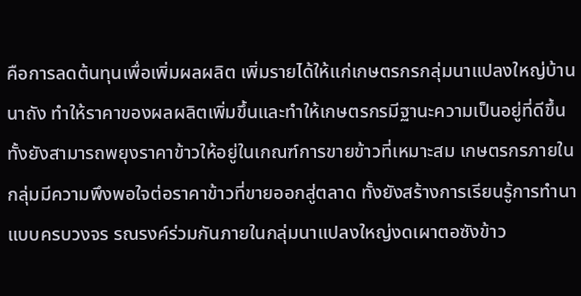คือการลดต้นทุนเพื่อเพิ่มผลผลิต เพิ่มรายได้ให้แก่เกษตรกรกลุ่มนาแปลงใหญ่บ้านนาถัง ทำให้ราคาของผลผลิตเพิ่มขึ้นและทำให้เกษตรกรมีฐานะความเป็นอยู่ที่ดีขึ้น ทั้งยังสามารถพยุงราคาข้าวให้อยู่ในเกณฑ์การขายข้าวที่เหมาะสม เกษตรกรภายในกลุ่มมีความพึงพอใจต่อราคาข้าวที่ขายออกสู่ตลาด ทั้งยังสร้างการเรียนรู้การทำนาแบบครบวงจร รณรงค์ร่วมกันภายในกลุ่มนาแปลงใหญ่งดเผาตอซังข้าว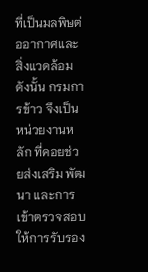ที่เป็นมลพิษต่ออากาศและสิ่งแวดล้อม
ดังนั้น กรมการข้าว จึงเป็นหน่วยงานหลัก ที่คอยช่วยส่งเสริม พัฒนา และการเข้าตรวจสอบ ให้การรับรอง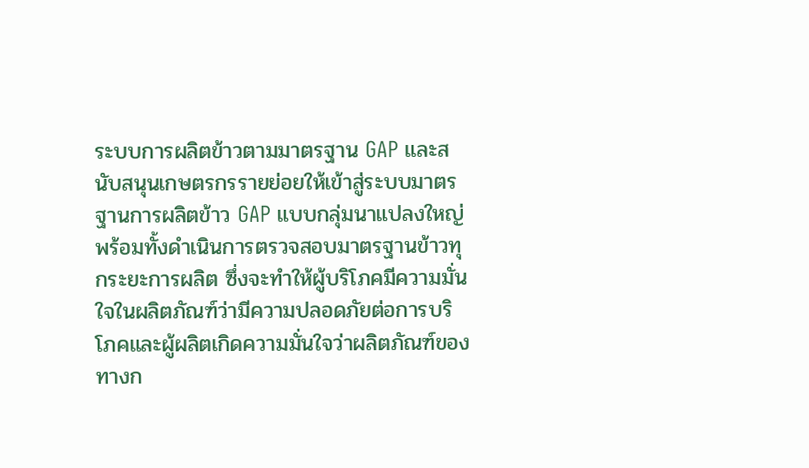ระบบการผลิตข้าวตามมาตรฐาน GAP และสนับสนุนเกษตรกรรายย่อยให้เข้าสู่ระบบมาตรฐานการผลิตข้าว GAP แบบกลุ่มนาแปลงใหญ่ พร้อมทั้งดำเนินการตรวจสอบมาตรฐานข้าวทุกระยะการผลิต ซึ่งจะทำให้ผู้บริโภคมีความมั่นใจในผลิตภัณฑ์ว่ามีความปลอดภัยต่อการบริโภคและผู้ผลิตเกิดความมั่นใจว่าผลิตภัณฑ์ของทางก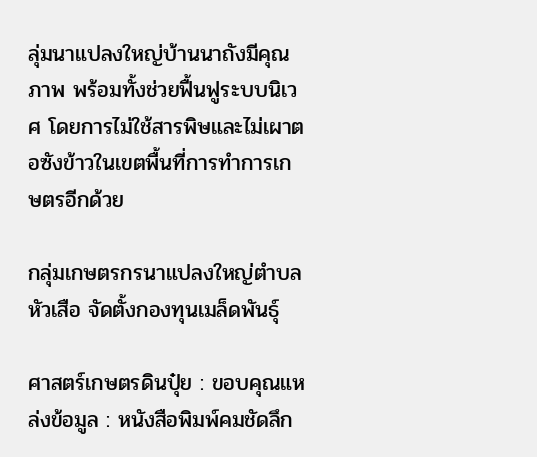ลุ่มนาแปลงใหญ่บ้านนาถังมีคุณภาพ พร้อมทั้งช่วยฟื้นฟูระบบนิเวศ โดยการไม่ใช้สารพิษและไม่เผาตอซังข้าวในเขตพื้นที่การทำการเกษตรอีกด้วย

กลุ่มเกษตรกรนาแปลงใหญ่ตำบลหัวเสือ จัดตั้งกองทุนเมล็ดพันธุ์

ศาสตร์เกษตรดินปุ๋ย : ขอบคุณแหล่งข้อมูล : หนังสือพิมพ์คมชัดลึก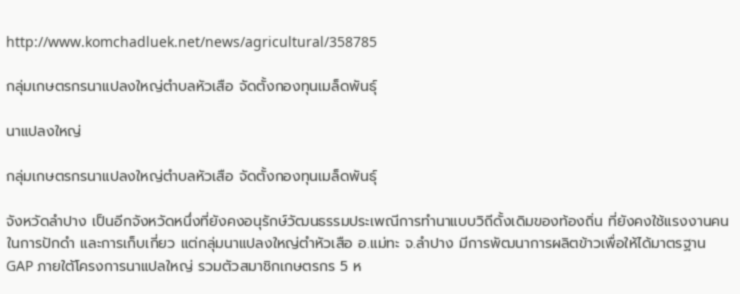http://www.komchadluek.net/news/agricultural/358785

กลุ่มเกษตรกรนาแปลงใหญ่ตำบลหัวเสือ จัดตั้งกองทุนเมล็ดพันธุ์

นาแปลงใหญ่

กลุ่มเกษตรกรนาแปลงใหญ่ตำบลหัวเสือ จัดตั้งกองทุนเมล็ดพันธุ์

จังหวัดลำปาง เป็นอีกจังหวัดหนึ่งที่ยังคงอนุรักษ์วัฒนธรรมประเพณีการทำนาแบบวิถีดั้งเดิมของท้องถิ่น ที่ยังคงใช้แรงงานคนในการปักดำ และการเก็บเกี่ยว แต่กลุ่มนาแปลงใหญ่ตำหัวเสือ อ.แม่ทะ จ.ลำปาง มีการพัฒนาการผลิตข้าวเพื่อให้ได้มาตรฐาน GAP ภายใต้โครงการนาแปลใหญ่ รวมตัวสมาชิกเกษตรกร 5 ห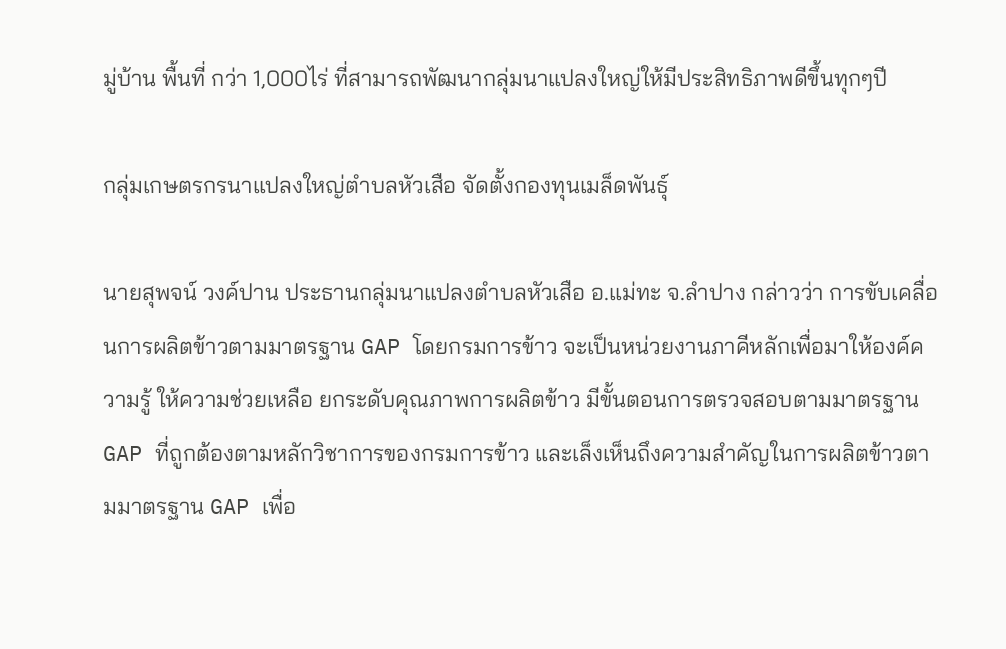มู่บ้าน พื้นที่ กว่า 1,000ไร่ ที่สามารถพัฒนากลุ่มนาแปลงใหญ่ให้มีประสิทธิภาพดีขึ้นทุกๆปี

กลุ่มเกษตรกรนาแปลงใหญ่ตำบลหัวเสือ จัดตั้งกองทุนเมล็ดพันธุ์

นายสุพจน์ วงค์ปาน ประธานกลุ่มนาแปลงตำบลหัวเสือ อ.แม่ทะ จ.ลำปาง กล่าวว่า การขับเคลื่อนการผลิตข้าวตามมาตรฐาน GAP โดยกรมการข้าว จะเป็นหน่วยงานภาคีหลักเพื่อมาให้องค์ความรู้ ให้ความช่วยเหลือ ยกระดับคุณภาพการผลิตข้าว มีขั้นตอนการตรวจสอบตามมาตรฐาน GAP ที่ถูกต้องตามหลักวิชาการของกรมการข้าว และเล็งเห็นถึงความสำคัญในการผลิตข้าวตามมาตรฐาน GAP เพื่อ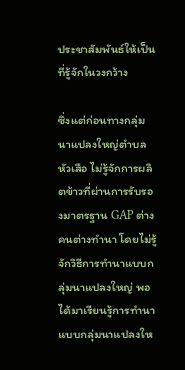ประชาสัมพันธ์ให้เป็นที่รู้จักในวงกว้าง

ซึ่งแต่ก่อนทางกลุ่มนาแปลงใหญ่ตำบลหัวเสือ ไม่รู้จักการผลิตข้าวที่ผ่านการรับรองมาตรฐาน GAP ต่างคนต่างทำนา โดยไม่รู้จักวิธีการทำนาแบบกลุ่มนาแปลงใหญ่ พอได้มาเรียนรู้การทำนาแบบกลุ่มนาแปลงให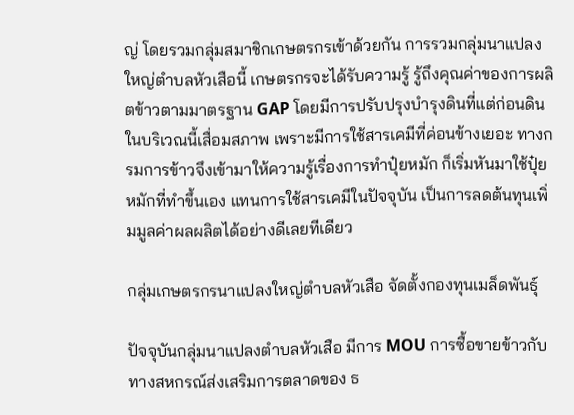ญ่ โดยรวมกลุ่มสมาชิกเกษตรกรเข้าด้วยกัน การรวมกลุ่มนาแปลงใหญ่ตำบลหัวเสือนี้ เกษตรกรจะได้รับความรู้ รู้ถึงคุณค่าของการผลิตข้าวตามมาตรฐาน GAP โดยมีการปรับปรุงบำรุงดินที่แต่ก่อนดินในบริเวณนี้เสื่อมสภาพ เพราะมีการใช้สารเคมีที่ค่อนข้างเยอะ ทางกรมการข้าวจึงเข้ามาให้ความรู้เรื่องการทำปุ๋ยหมัก ก็เริ่มหันมาใช้ปุ๋ยหมักที่ทำขึ้นเอง แทนการใช้สารเคมีในปัจจุบัน เป็นการลดต้นทุนเพิ่มมูลค่าผลผลิตได้อย่างดีเลยทีเดียว

กลุ่มเกษตรกรนาแปลงใหญ่ตำบลหัวเสือ จัดตั้งกองทุนเมล็ดพันธุ์

ปัจจุบันกลุ่มนาแปลงตำบลหัวเสือ มีการ MOU การซื้อขายข้าวกับทางสหกรณ์ส่งเสริมการตลาดของ ธ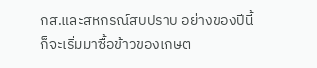กส.และสหกรณ์สบปราบ อย่างของปีนี้ก็จะเริ่มมาซื้อข้าวของเกษต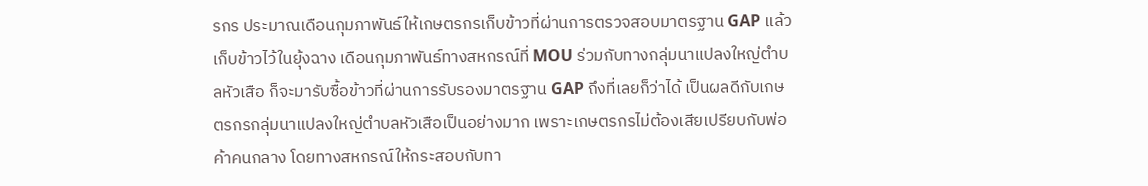รกร ประมาณเดือนกุมภาพันธ์ให้เกษตรกรเก็บข้าวที่ผ่านการตรวจสอบมาตรฐาน GAP แล้วเก็บข้าวไว้ในยุ้งฉาง เดือนกุมภาพันธ์ทางสหกรณ์ที่ MOU ร่วมกับทางกลุ่มนาแปลงใหญ่ตำบลหัวเสือ ก็จะมารับซื้อข้าวที่ผ่านการรับรองมาตรฐาน GAP ถึงที่เลยก็ว่าได้ เป็นผลดีกับเกษตรกรกลุ่มนาแปลงใหญ่ตำบลหัวเสือเป็นอย่างมาก เพราะเกษตรกรไม่ต้องเสียเปรียบกับพ่อค้าคนกลาง โดยทางสหกรณ์ให้กระสอบกับทา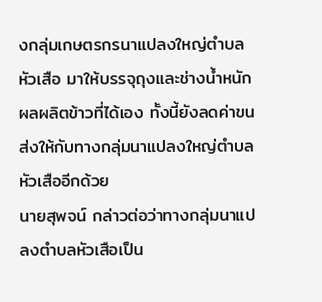งกลุ่มเกษตรกรนาแปลงใหญ่ตำบลหัวเสือ มาให้บรรจุถุงและช่างน้ำหนักผลผลิตข้าวที่ได้เอง ทั้งนี้ยังลดค่าขนส่งให้กับทางกลุ่มนาแปลงใหญ่ตำบลหัวเสืออีกด้วย
นายสุพจน์ กล่าวต่อว่าทางกลุ่มนาแปลงตำบลหัวเสือเป็น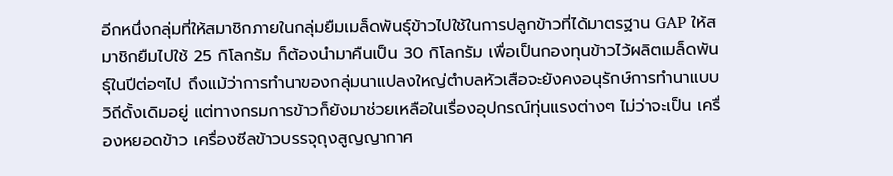อีกหนึ่งกลุ่มที่ให้สมาชิกภายในกลุ่มยืมเมล็ดพันธุ์ข้าวไปใช้ในการปลูกข้าวที่ได้มาตรฐาน GAP ให้สมาชิกยืมไปใช้ 25 กิโลกรัม ก็ต้องนำมาคืนเป็น 30 กิโลกรัม เพื่อเป็นกองทุนข้าวไว้ผลิตเมล็ดพันธุ์ในปีต่อๆไป ถึงแม้ว่าการทำนาของกลุ่มนาแปลงใหญ่ตำบลหัวเสือจะยังคงอนุรักษ์การทำนาแบบวิถีดั้งเดิมอยู่ แต่ทางกรมการข้าวก็ยังมาช่วยเหลือในเรื่องอุปกรณ์ทุ่นแรงต่างๆ ไม่ว่าจะเป็น เครื่องหยอดข้าว เครื่องซีลข้าวบรรจุถุงสูญญากาศ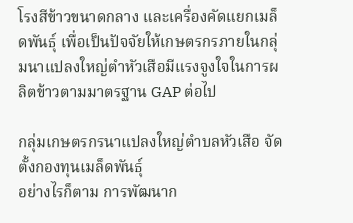โรงสีข้าวขนาดกลาง และเครื่องคัดแยกเมล็ดพันธุ์ เพื่อเป็นปัจจัยให้เกษตรกรภายในกลุ่มนาแปลงใหญ่ตำหัวเสือมีแรงจูงใจในการผลิตข้าวตามมาตรฐาน GAP ต่อไป

กลุ่มเกษตรกรนาแปลงใหญ่ตำบลหัวเสือ จัดตั้งกองทุนเมล็ดพันธุ์
อย่างไรก็ตาม การพัฒนาก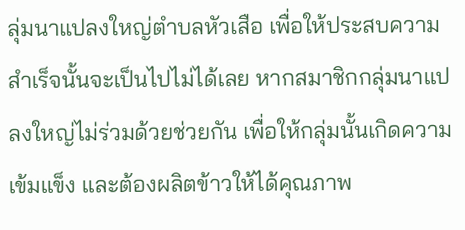ลุ่มนาแปลงใหญ่ตำบลหัวเสือ เพื่อให้ประสบความสำเร็จนั้นจะเป็นไปไม่ได้เลย หากสมาชิกกลุ่มนาแปลงใหญ่ไม่ร่วมด้วยช่วยกัน เพื่อให้กลุ่มนั้นเกิดความเข้มแข็ง และต้องผลิตข้าวให้ได้คุณภาพ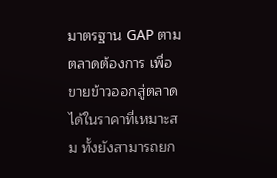มาตรฐาน GAP ตามตลาดต้องการ เพื่อขายข้าวออกสู่ตลาดได้ในราคาที่เหมาะสม ทั้งยังสามารถยก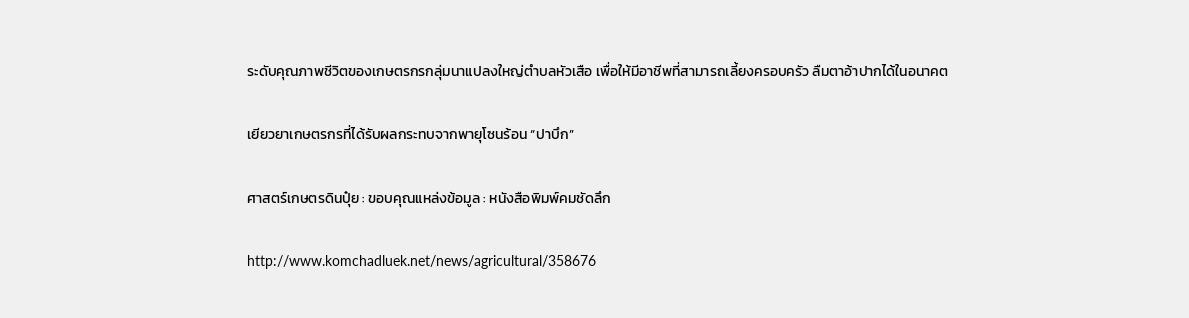ระดับคุณภาพชีวิตของเกษตรกรกลุ่มนาแปลงใหญ่ตำบลหัวเสือ เพื่อให้มีอาชีพที่สามารถเลี้ยงครอบครัว ลืมตาอ้าปากได้ในอนาคต

เยียวยาเกษตรกรที่ได้รับผลกระทบจากพายุโซนร้อน “ปาบึก”

ศาสตร์เกษตรดินปุ๋ย : ขอบคุณแหล่งข้อมูล : หนังสือพิมพ์คมชัดลึก

http://www.komchadluek.net/news/agricultural/358676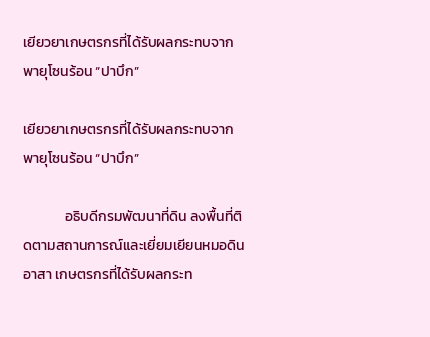เยียวยาเกษตรกรที่ได้รับผลกระทบจากพายุโซนร้อน “ปาบึก”

เยียวยาเกษตรกรที่ได้รับผลกระทบจากพายุโซนร้อน “ปาบึก”

             อธิบดีกรมพัฒนาที่ดิน ลงพื้นที่ติดตามสถานการณ์และเยี่ยมเยียนหมอดินอาสา เกษตรกรที่ได้รับผลกระท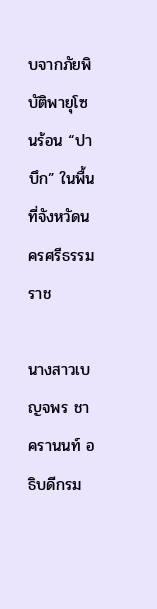บจากภัยพิบัติพายุโซนร้อน “ปาบึก” ในพื้นที่จังหวัดนครศรีธรรมราช

นางสาวเบญจพร ชาครานนท์ อธิบดีกรม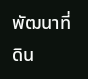พัฒนาที่ดิน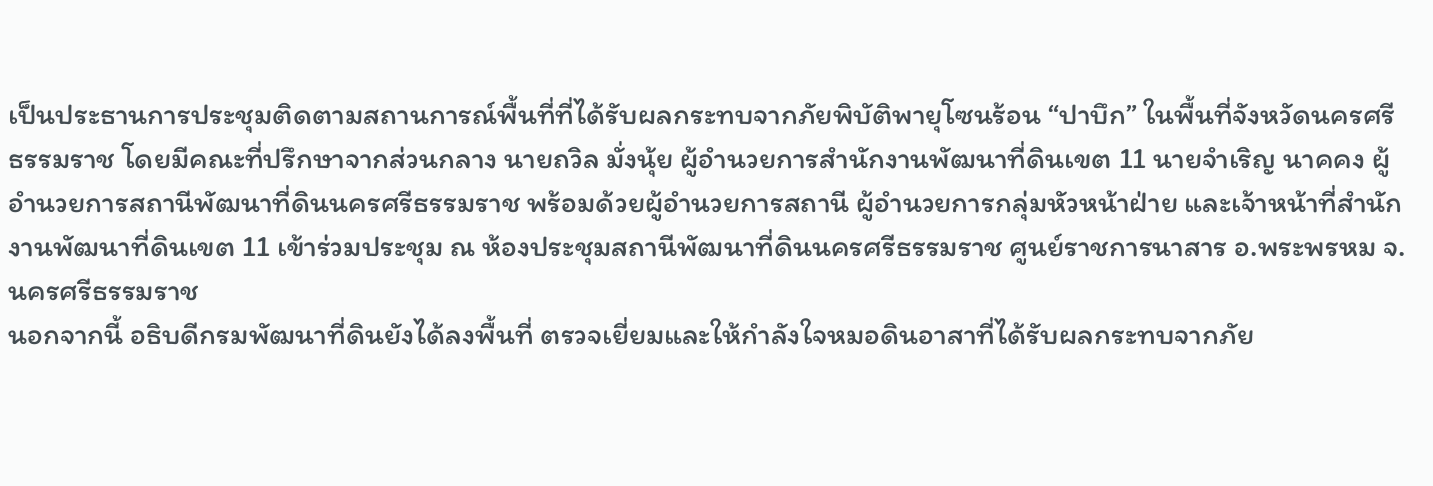เป็นประธานการประชุมติดตามสถานการณ์พื้นที่ที่ได้รับผลกระทบจากภัยพิบัติพายุโซนร้อน “ปาบึก” ในพื้นที่จังหวัดนครศรีธรรมราช โดยมีคณะที่ปรึกษาจากส่วนกลาง นายถวิล มั่งนุ้ย ผู้อำนวยการสำนักงานพัฒนาที่ดินเขต 11 นายจำเริญ นาคคง ผู้อำนวยการสถานีพัฒนาที่ดินนครศรีธรรมราช พร้อมด้วยผู้อำนวยการสถานี ผู้อำนวยการกลุ่มหัวหน้าฝ่าย และเจ้าหน้าที่สำนักงานพัฒนาที่ดินเขต 11 เข้าร่วมประชุม ณ ห้องประชุมสถานีพัฒนาที่ดินนครศรีธรรมราช ศูนย์ราชการนาสาร อ.พระพรหม จ.นครศรีธรรมราช
นอกจากนี้ อธิบดีกรมพัฒนาที่ดินยังได้ลงพื้นที่ ตรวจเยี่ยมและให้กำลังใจหมอดินอาสาที่ได้รับผลกระทบจากภัย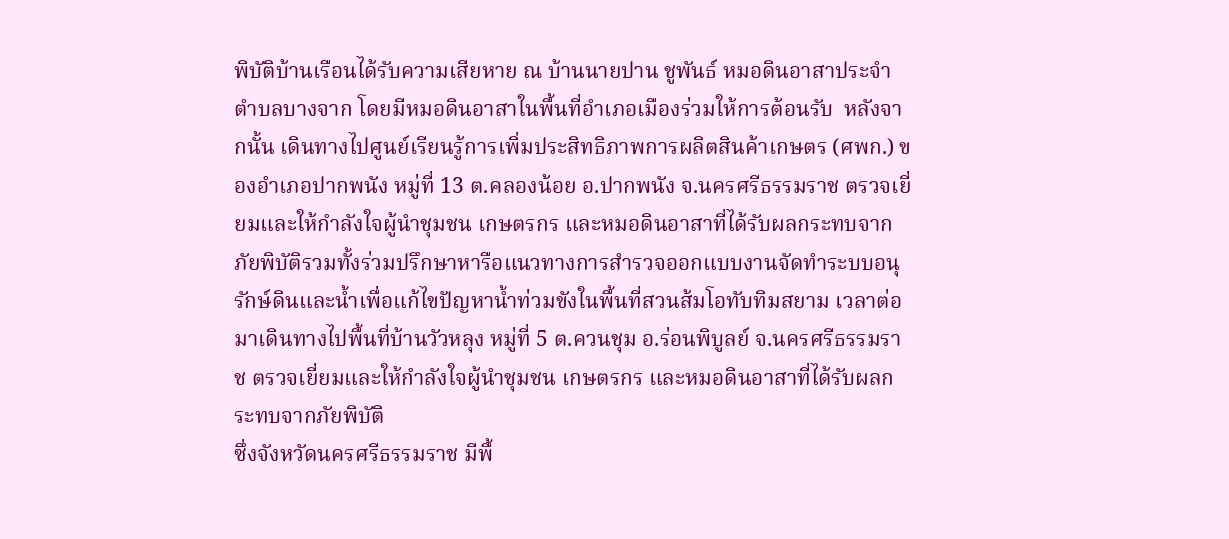พิบัติบ้านเรือนได้รับความเสียหาย ณ บ้านนายปาน ชูพันธ์ หมอดินอาสาประจำตำบลบางจาก โดยมีหมอดินอาสาในพื้นที่อำเภอเมืองร่วมให้การต้อนรับ  หลังจากนั้น เดินทางไปศูนย์เรียนรู้การเพิ่มประสิทธิภาพการผลิตสินค้าเกษตร (ศพก.) ของอำเภอปากพนัง หมู่ที่ 13 ต.คลองน้อย อ.ปากพนัง จ.นครศรีธรรมราช ตรวจเยี่ยมและให้กำลังใจผู้นำชุมชน เกษตรกร และหมอดินอาสาที่ได้รับผลกระทบจากภัยพิบัติรวมทั้งร่วมปรึกษาหารือแนวทางการสำรวจออกแบบงานจัดทำระบบอนุรักษ์ดินและน้ำเพื่อแก้ไขปัญหาน้ำท่วมขังในพื้นที่สวนส้มโอทับทิมสยาม เวลาต่อมาเดินทางไปพื้นที่บ้านวัวหลุง หมู่ที่ 5 ต.ควนชุม อ.ร่อนพิบูลย์ จ.นครศรีธรรมราช ตรวจเยี่ยมและให้กำลังใจผู้นำชุมชน เกษตรกร และหมอดินอาสาที่ได้รับผลกระทบจากภัยพิบัติ
ซึ่งจังหวัดนครศรีธรรมราช มีพื้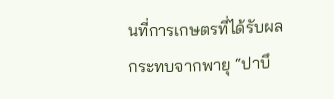นที่การเกษตรที่ได้รับผลกระทบจากพายุ “ปาบึ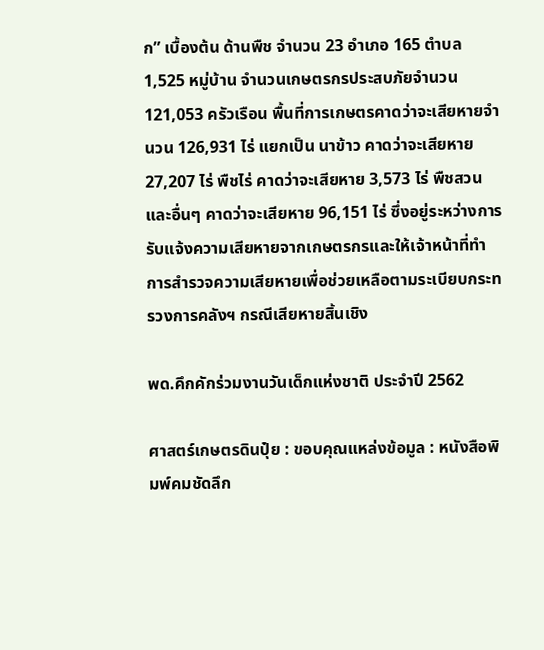ก” เบื้องต้น ด้านพืช จำนวน 23 อำเภอ 165 ตำบล 1,525 หมู่บ้าน จำนวนเกษตรกรประสบภัยจำนวน 121,053 ครัวเรือน พื้นที่การเกษตรคาดว่าจะเสียหายจำนวน 126,931 ไร่ แยกเป็น นาข้าว คาดว่าจะเสียหาย 27,207 ไร่ พืชไร่ คาดว่าจะเสียหาย 3,573 ไร่ พืชสวนและอื่นๆ คาดว่าจะเสียหาย 96,151 ไร่ ซึ่งอยู่ระหว่างการรับแจ้งความเสียหายจากเกษตรกรและให้เจ้าหน้าที่ทำการสำรวจความเสียหายเพื่อช่วยเหลือตามระเบียบกระทรวงการคลังฯ กรณีเสียหายสิ้นเชิง

พด.คึกคักร่วมงานวันเด็กแห่งชาติ ประจำปี 2562

ศาสตร์เกษตรดินปุ๋ย : ขอบคุณแหล่งข้อมูล : หนังสือพิมพ์คมชัดลึก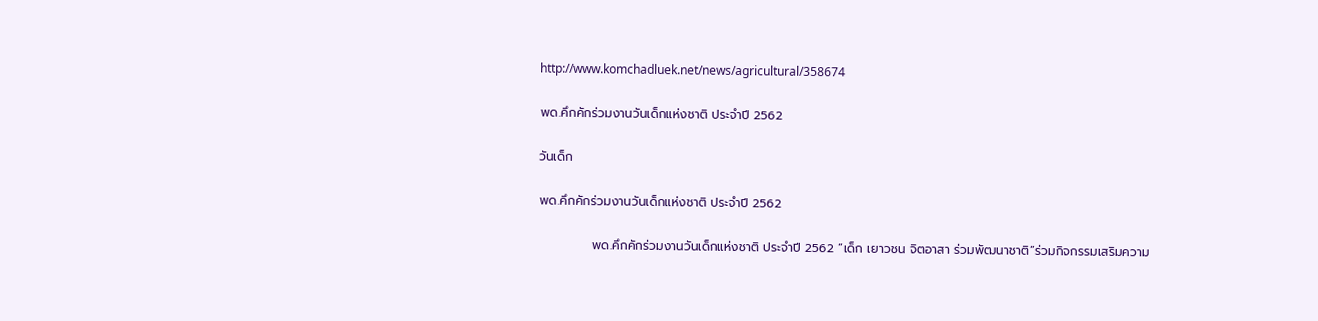http://www.komchadluek.net/news/agricultural/358674

พด.คึกคักร่วมงานวันเด็กแห่งชาติ ประจำปี 2562

วันเด็ก

พด.คึกคักร่วมงานวันเด็กแห่งชาติ ประจำปี 2562

            พด.คึกคักร่วมงานวันเด็กแห่งชาติ ประจำปี 2562 “เด็ก เยาวชน จิตอาสา ร่วมพัฒนาชาติ”ร่วมกิจกรรมเสริมความ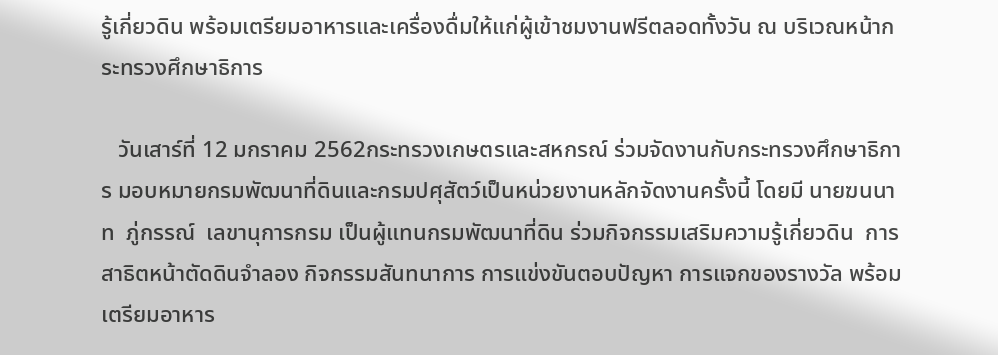รู้เกี่ยวดิน พร้อมเตรียมอาหารและเครื่องดื่มให้แก่ผู้เข้าชมงานฟรีตลอดทั้งวัน ณ บริเวณหน้ากระทรวงศึกษาธิการ

   วันเสาร์ที่ 12 มกราคม 2562กระทรวงเกษตรและสหกรณ์ ร่วมจัดงานกับกระทรวงศึกษาธิการ มอบหมายกรมพัฒนาที่ดินและกรมปศุสัตว์เป็นหน่วยงานหลักจัดงานครั้งนี้ โดยมี นายฆนนาท  ภู่กรรณ์  เลขานุการกรม เป็นผู้แทนกรมพัฒนาที่ดิน ร่วมกิจกรรมเสริมความรู้เกี่ยวดิน  การสาธิตหน้าตัดดินจำลอง กิจกรรมสันทนาการ การแข่งขันตอบปัญหา การแจกของรางวัล พร้อมเตรียมอาหาร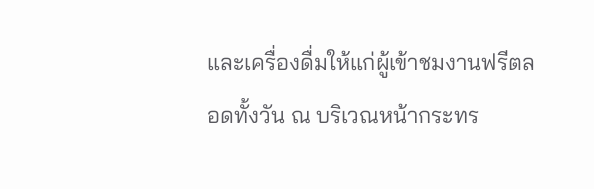และเครื่องดื่มให้แก่ผู้เข้าชมงานฟรีตลอดทั้งวัน ณ บริเวณหน้ากระทร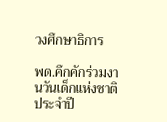วงศึกษาธิการ

พด.คึกคักร่วมงานวันเด็กแห่งชาติ ประจำปี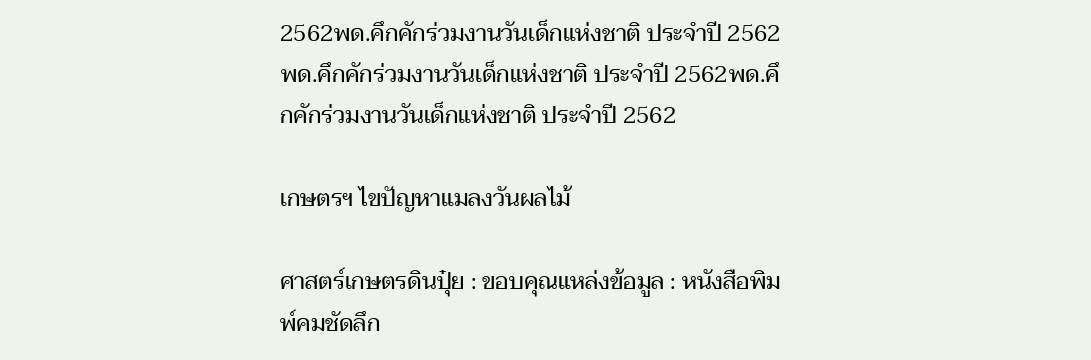2562พด.คึกคักร่วมงานวันเด็กแห่งชาติ ประจำปี 2562พด.คึกคักร่วมงานวันเด็กแห่งชาติ ประจำปี 2562พด.คึกคักร่วมงานวันเด็กแห่งชาติ ประจำปี 2562

เกษตรฯ ไขปัญหาแมลงวันผลไม้

ศาสตร์เกษตรดินปุ๋ย : ขอบคุณแหล่งข้อมูล : หนังสือพิมพ์คมชัดลึก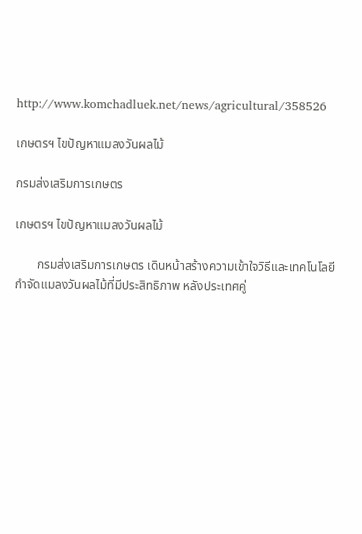http://www.komchadluek.net/news/agricultural/358526

เกษตรฯ ไขปัญหาแมลงวันผลไม้

กรมส่งเสริมการเกษตร

เกษตรฯ ไขปัญหาแมลงวันผลไม้

       กรมส่งเสริมการเกษตร เดินหน้าสร้างความเข้าใจวิธีและเทคโนโลยีกำจัดแมลงวันผลไม้ที่มีประสิทธิภาพ หลังประเทศคู่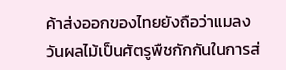ค้าส่งออกของไทยยังถือว่าแมลงวันผลไม้เป็นศัตรูพืชกักกันในการส่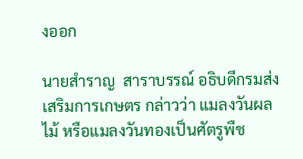งออก

นายสำราญ  สาราบรรณ์ อธิบดีกรมส่งเสริมการเกษตร กล่าวว่า แมลงวันผลไม้ หรือแมลงวันทองเป็นศัตรูพืช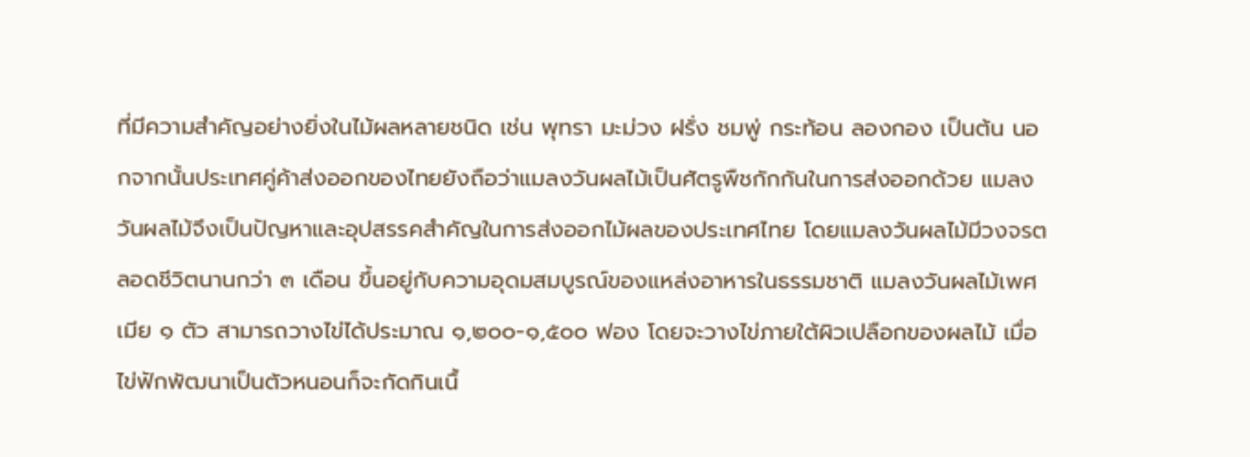ที่มีความสำคัญอย่างยิ่งในไม้ผลหลายชนิด เช่น พุทรา มะม่วง ฝรั่ง ชมพู่ กระท้อน ลองกอง เป็นต้น นอกจากนั้นประเทศคู่ค้าส่งออกของไทยยังถือว่าแมลงวันผลไม้เป็นศัตรูพืชกักกันในการส่งออกด้วย แมลงวันผลไม้จึงเป็นปัญหาและอุปสรรคสำคัญในการส่งออกไม้ผลของประเทศไทย โดยแมลงวันผลไม้มีวงจรตลอดชีวิตนานกว่า ๓ เดือน ขึ้นอยู่กับความอุดมสมบูรณ์ของแหล่งอาหารในธรรมชาติ แมลงวันผลไม้เพศเมีย ๑ ตัว สามารถวางไข่ได้ประมาณ ๑,๒๐๐-๑,๕๐๐ ฟอง โดยจะวางไข่ภายใต้ผิวเปลือกของผลไม้ เมื่อไข่ฟักพัฒนาเป็นตัวหนอนก็จะกัดกินเนื้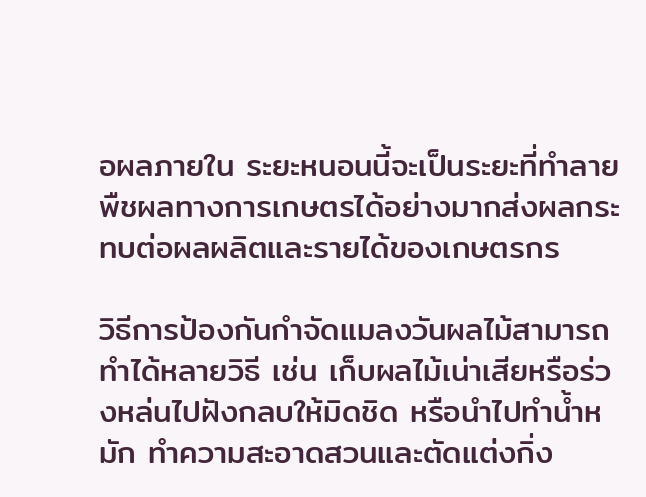อผลภายใน ระยะหนอนนี้จะเป็นระยะที่ทำลายพืชผลทางการเกษตรได้อย่างมากส่งผลกระทบต่อผลผลิตและรายได้ของเกษตรกร

วิธีการป้องกันกำจัดแมลงวันผลไม้สามารถทำได้หลายวิธี เช่น เก็บผลไม้เน่าเสียหรือร่วงหล่นไปฝังกลบให้มิดชิด หรือนำไปทำน้ำหมัก ทำความสะอาดสวนและตัดแต่งกิ่ง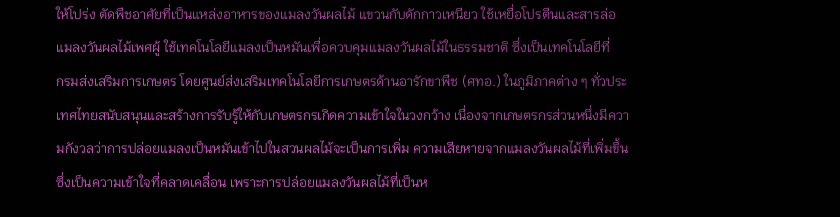ให้โปร่ง ตัดพืชอาศัยที่เป็นแหล่งอาหารของแมลงวันผลไม้ แขวนกับดักกาวเหนียว ใช้เหยื่อโปรตีนและสารล่อแมลงวันผลไม้เพศผู้ ใช้เทคโนโลยีแมลงเป็นหมันเพื่อควบคุมแมลงวันผลไม้ในธรรมชาติ ซึ่งเป็นเทคโนโลยีที่
กรมส่งเสริมการเกษตร โดยศูนย์ส่งเสริมเทคโนโลยีการเกษตรด้านอารักขาพืช (ศทอ.) ในภูมิภาคต่าง ๆ ทั่วประเทศไทยสนับสนุนและสร้างการรับรู้ให้กับเกษตรกรเกิดความเข้าใจในวงกว้าง เนื่องจากเกษตรกรส่วนหนึ่งมีความกังวลว่าการปล่อยแมลงเป็นหมันเข้าไปในสวนผลไม้จะเป็นการเพิ่ม ความเสียหายจากแมลงวันผลไม้ที่เพิ่มขึ้น ซึ่งเป็นความเข้าใจที่คลาดเคลื่อน เพราะการปล่อยแมลงวันผลไม้ที่เป็นห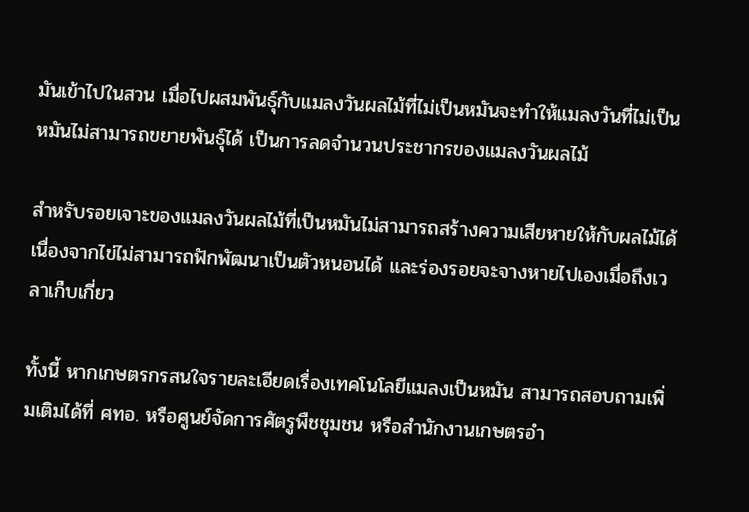มันเข้าไปในสวน เมื่อไปผสมพันธุ์กับแมลงวันผลไม้ที่ไม่เป็นหมันจะทำให้แมลงวันที่ไม่เป็นหมันไม่สามารถขยายพันธุ์ได้ เป็นการลดจำนวนประชากรของแมลงวันผลไม้

สำหรับรอยเจาะของแมลงวันผลไม้ที่เป็นหมันไม่สามารถสร้างความเสียหายให้กับผลไม้ได้ เนื่องจากไข่ไม่สามารถฟักพัฒนาเป็นตัวหนอนได้ และร่องรอยจะจางหายไปเองเมื่อถึงเวลาเก็บเกี่ยว

ทั้งนี้ หากเกษตรกรสนใจรายละเอียดเรื่องเทคโนโลยีแมลงเป็นหมัน สามารถสอบถามเพิ่มเติมได้ที่ ศทอ. หรือศูนย์จัดการศัตรูพืชชุมชน หรือสำนักงานเกษตรอำ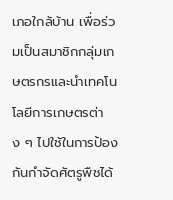เภอใกล้บ้าน เพื่อร่วมเป็นสมาชิกกลุ่มเกษตรกรและนำเทคโนโลยีการเกษตรต่าง ๆ ไปใช้ในการป้องกันกำจัดศัตรูพืชได้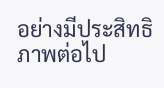อย่างมีประสิทธิภาพต่อไป